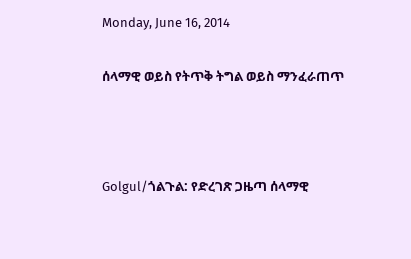Monday, June 16, 2014

ሰላማዊ ወይስ የትጥቅ ትግል ወይስ ማንፈራጠጥ



Golgul/ጎልጉል: የድረገጽ ጋዜጣ ሰላማዊ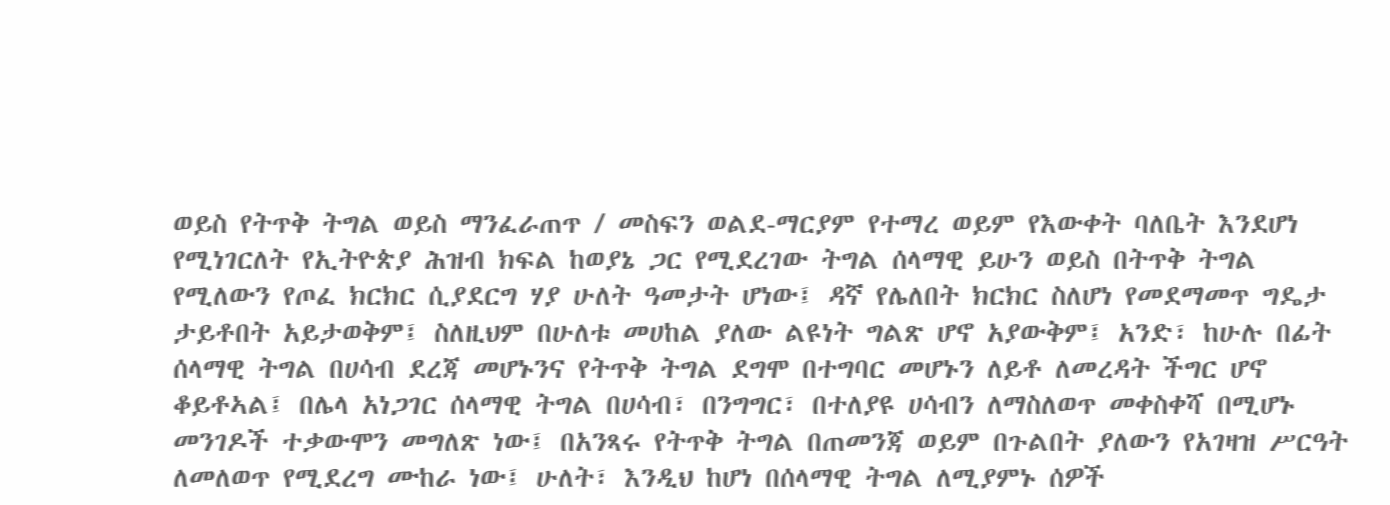ወይስ የትጥቅ ትግል ወይስ ማንፈራጠጥ / መስፍን ወልደ-ማርያም የተማረ ወይም የእውቀት ባለቤት እንደሆነ የሚነገርለት የኢትዮጵያ ሕዝብ ክፍል ከወያኔ ጋር የሚደረገው ትግል ሰላማዊ ይሁን ወይስ በትጥቅ ትግል የሚለውን የጦፈ ክርክር ሲያደርግ ሃያ ሁለት ዓመታት ሆነው፤ ዳኛ የሌለበት ክርክር ስለሆነ የመደማመጥ ግዴታ ታይቶበት አይታወቅም፤ ስለዚህም በሁለቱ መሀከል ያለው ልዩነት ግልጽ ሆኖ አያውቅም፤ አንድ፣ ከሁሉ በፊት ሰላማዊ ትግል በሀሳብ ደረጃ መሆኑንና የትጥቅ ትግል ደግሞ በተግባር መሆኑን ለይቶ ለመረዳት ችግር ሆኖ ቆይቶኣል፤ በሌላ አነጋገር ሰላማዊ ትግል በሀሳብ፣ በንግግር፣ በተለያዩ ሀሳብን ለማስለወጥ መቀስቀሻ በሚሆኑ መንገዶች ተቃውሞን መግለጽ ነው፤ በአንጻሩ የትጥቅ ትግል በጠመንጃ ወይም በጉልበት ያለውን የአገዛዝ ሥርዓት ለመለወጥ የሚደረግ ሙከራ ነው፤ ሁለት፣ እንዲህ ከሆነ በሰላማዊ ትግል ለሚያምኑ ሰዎች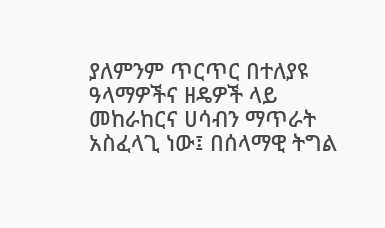ያለምንም ጥርጥር በተለያዩ ዓላማዎችና ዘዴዎች ላይ መከራከርና ሀሳብን ማጥራት አስፈላጊ ነው፤ በሰላማዊ ትግል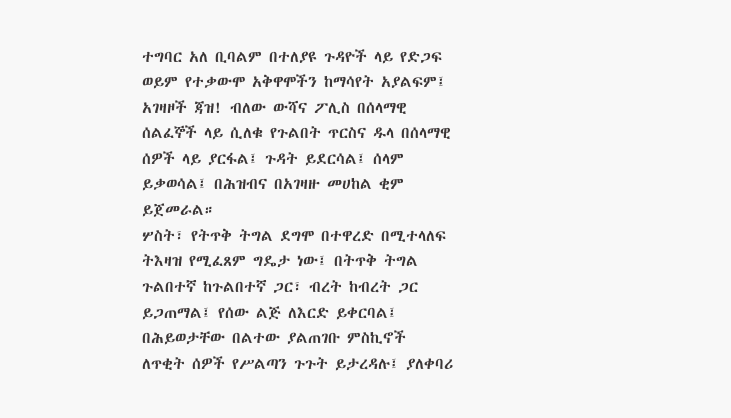ተግባር አለ ቢባልም በተለያዩ ጉዳዮች ላይ የድጋፍ ወይም የተቃውሞ አቅዋሞችን ከማሳየት አያልፍም፤ አገዛዞች ጃዝ! ብለው ውሻና ፖሊስ በሰላማዊ ሰልፈኞች ላይ ሲለቁ የጉልበት ጥርስና ዱላ በሰላማዊ ሰዎች ላይ ያርፋል፤ ጉዳት ይደርሳል፤ ሰላም ይቃወሳል፤ በሕዝብና በአገዛዙ መሀከል ቂም ይጀመራል።
ሦስት፣ የትጥቅ ትግል ደግሞ በተዋረድ በሚተላለፍ ትእዛዝ የሚፈጸም ግዴታ ነው፤ በትጥቅ ትግል ጉልበተኛ ከጉልበተኛ ጋር፣ ብረት ከብረት ጋር ይጋጠማል፤ የሰው ልጅ ለእርድ ይቀርባል፤ በሕይወታቸው በልተው ያልጠገቡ ምስኪኖች ለጥቂት ሰዎች የሥልጣን ጉጉት ይታረዳሉ፤ ያለቀባሪ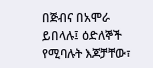በጅብና በአሞራ ይበላሉ፤ ዕድለኞች የሚባሉት እጆቻቸው፣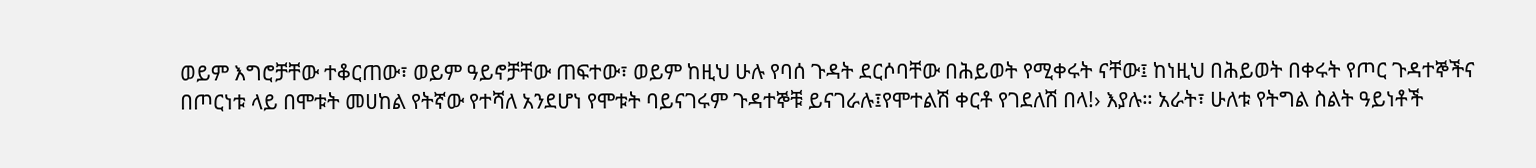ወይም እግሮቻቸው ተቆርጠው፣ ወይም ዓይኖቻቸው ጠፍተው፣ ወይም ከዚህ ሁሉ የባሰ ጉዳት ደርሶባቸው በሕይወት የሚቀሩት ናቸው፤ ከነዚህ በሕይወት በቀሩት የጦር ጉዳተኞችና በጦርነቱ ላይ በሞቱት መሀከል የትኛው የተሻለ አንደሆነ የሞቱት ባይናገሩም ጉዳተኞቹ ይናገራሉ፤የሞተልሽ ቀርቶ የገደለሽ በላ!› እያሉ። አራት፣ ሁለቱ የትግል ስልት ዓይነቶች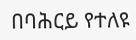በባሕርይ የተለዩ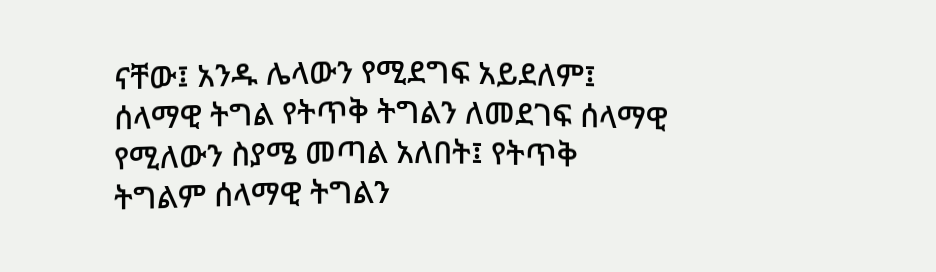ናቸው፤ አንዱ ሌላውን የሚደግፍ አይደለም፤ ሰላማዊ ትግል የትጥቅ ትግልን ለመደገፍ ሰላማዊ የሚለውን ስያሜ መጣል አለበት፤ የትጥቅ ትግልም ሰላማዊ ትግልን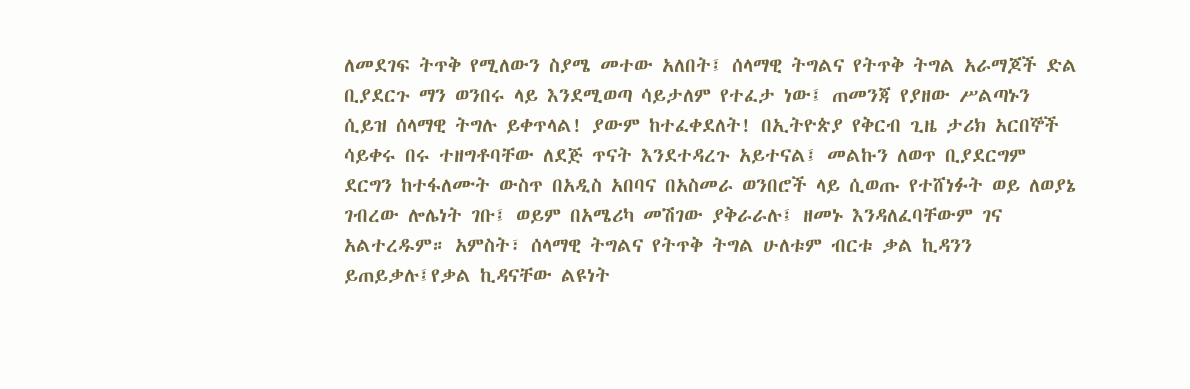ለመደገፍ ትጥቅ የሚለውን ስያሜ መተው አለበት፤ ሰላማዊ ትግልና የትጥቅ ትግል አራማጆች ድል ቢያደርጉ ማን ወንበሩ ላይ እንደሚወጣ ሳይታለም የተፈታ ነው፤ ጠመንጃ የያዘው ሥልጣኑን ሲይዝ ሰላማዊ ትግሉ ይቀጥላል! ያውም ከተፈቀደለት! በኢትዮጵያ የቅርብ ጊዜ ታሪክ አርበኞች ሳይቀሩ በሩ ተዘግቶባቸው ለደጅ ጥናት እንደተዳረጉ አይተናል፤ መልኩን ለወጥ ቢያደርግም ደርግን ከተፋለሙት ውስጥ በአዲስ አበባና በአስመራ ወንበሮች ላይ ሲወጡ የተሸነፉት ወይ ለወያኔ ገብረው ሎሌነት ገቡ፤ ወይም በአሜሪካ መሽገው ያቅራራሉ፤ ዘመኑ እንዳለፈባቸውም ገና አልተረዱም። አምስት፣ ሰላማዊ ትግልና የትጥቅ ትግል ሁለቱም ብርቱ ቃል ኪዳንን ይጠይቃሉ፤የቃል ኪዳናቸው ልዩነት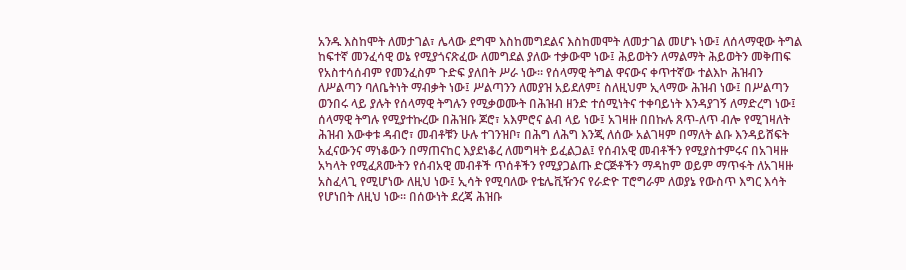አንዱ እስከሞት ለመታገል፣ ሌላው ደግሞ እስከመግደልና እስከመሞት ለመታገል መሆኑ ነው፤ ለሰላማዊው ትግል ከፍተኛ መንፈሳዊ ወኔ የሚያጎናጽፈው ለመግደል ያለው ተቃውሞ ነው፤ ሕይወትን ለማልማት ሕይወትን መቅጠፍ የአስተሳሰብም የመንፈስም ጉድፍ ያለበት ሥራ ነው። የሰላማዊ ትግል ዋናውና ቀጥተኛው ተልእኮ ሕዝብን ለሥልጣን ባለቤትነት ማብቃት ነው፤ ሥልጣንን ለመያዝ አይደለም፤ ስለዚህም ኢላማው ሕዝብ ነው፤ በሥልጣን ወንበሩ ላይ ያሉት የሰላማዊ ትግሉን የሚቃወሙት በሕዝብ ዘንድ ተሰሚነትና ተቀባይነት እንዳያገኝ ለማድረግ ነው፤ ሰላማዊ ትግሉ የሚያተኩረው በሕዝቡ ጆሮ፣ አእምሮና ልብ ላይ ነው፤ አገዛዙ በበኩሉ ጸጥ-ለጥ ብሎ የሚገዛለት ሕዝብ እውቀቱ ዳብሮ፣ መብቶቹን ሁሉ ተገንዝቦ፣ በሕግ ለሕግ እንጂ ለሰው አልገዛም በማለት ልቡ እንዳይሸፍት አፈናውንና ማነቆውን በማጠናከር እያደነቆረ ለመግዛት ይፈልጋል፤ የሰብአዊ መብቶችን የሚያስተምሩና በአገዛዙ አካላት የሚፈጸሙትን የሰብአዊ መብቶች ጥሰቶችን የሚያጋልጡ ድርጅቶችን ማዳከም ወይም ማጥፋት ለአገዛዙ አስፈላጊ የሚሆነው ለዚህ ነው፤ ኢሳት የሚባለው የቴሌቪዥንና የራድዮ ፐሮግራም ለወያኔ የውስጥ እግር እሳት የሆነበት ለዚህ ነው፡፡ በሰውነት ደረጃ ሕዝቡ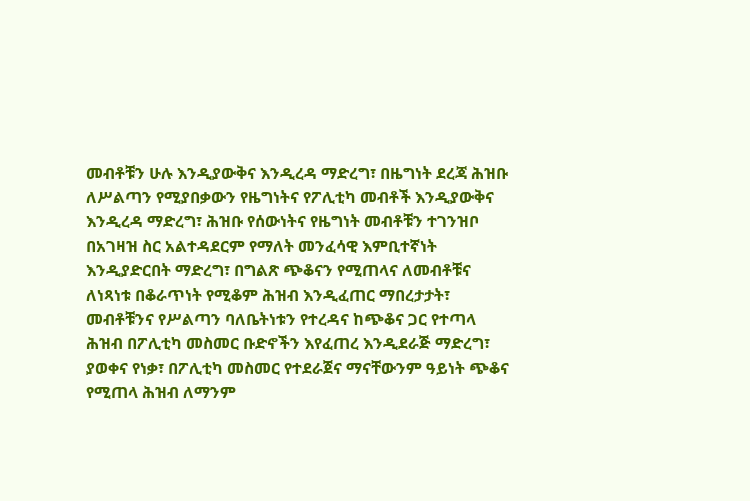መብቶቹን ሁሉ እንዲያውቅና እንዲረዳ ማድረግ፣ በዜግነት ደረጃ ሕዝቡ ለሥልጣን የሚያበቃውን የዜግነትና የፖሊቲካ መብቶች እንዲያውቅና እንዲረዳ ማድረግ፣ ሕዝቡ የሰውነትና የዜግነት መብቶቹን ተገንዝቦ በአገዛዝ ስር አልተዳደርም የማለት መንፈሳዊ እምቢተኛነት እንዲያድርበት ማድረግ፣ በግልጽ ጭቆናን የሚጠላና ለመብቶቹና ለነጻነቱ በቆራጥነት የሚቆም ሕዝብ እንዲፈጠር ማበረታታት፣ መብቶቹንና የሥልጣን ባለቤትነቱን የተረዳና ከጭቆና ጋር የተጣላ ሕዝብ በፖሊቲካ መስመር ቡድኖችን እየፈጠረ እንዲደራጅ ማድረግ፣ ያወቀና የነቃ፣ በፖሊቲካ መስመር የተደራጀና ማናቸውንም ዓይነት ጭቆና የሚጠላ ሕዝብ ለማንም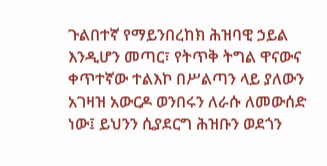ጉልበተኛ የማይንበረከክ ሕዝባዊ ኃይል እንዲሆን መጣር፣ የትጥቅ ትግል ዋናውና ቀጥተኛው ተልእኮ በሥልጣን ላይ ያለውን አገዛዝ አውርዶ ወንበሩን ለራሱ ለመውሰድ ነው፤ ይህንን ሲያደርግ ሕዝቡን ወደጎን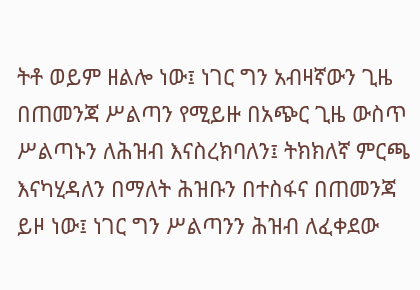ትቶ ወይም ዘልሎ ነው፤ ነገር ግን አብዛኛውን ጊዜ በጠመንጃ ሥልጣን የሚይዙ በአጭር ጊዜ ውስጥ ሥልጣኑን ለሕዝብ እናስረክባለን፤ ትክክለኛ ምርጫ እናካሂዳለን በማለት ሕዝቡን በተስፋና በጠመንጃ ይዞ ነው፤ ነገር ግን ሥልጣንን ሕዝብ ለፈቀደው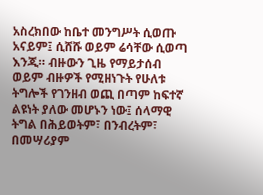አስረክበው ከቤተ መንግሥት ሲወጡ አናይም፤ ሲሸሹ ወይም ሬሳቸው ሲወጣ እንጂ። ብዙውን ጊዜ የማይታሰብ ወይም ብዙዎች የሚዘነጉት የሁለቱ ትግሎች የገንዘብ ወጪ በጣም ከፍተኛ ልዩነት ያለው መሆኑን ነው፤ ሰላማዊ ትግል በሕይወትም፣ በንብረትም፣ በመሣሪያም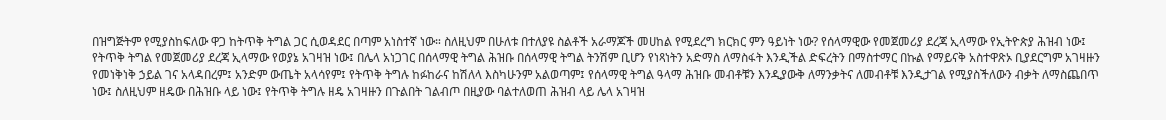በዝግጅትም የሚያስከፍለው ዋጋ ከትጥቅ ትግል ጋር ሲወዳደር በጣም አነስተኛ ነው። ስለዚህም በሁለቱ በተለያዩ ስልቶች አራማጆች መሀከል የሚደረግ ክርክር ምን ዓይነት ነው? የሰላማዊው የመጀመሪያ ደረጃ ኢላማው የኢትዮጵያ ሕዝብ ነው፤ የትጥቅ ትግል የመጀመሪያ ደረጃ ኢላማው የወያኔ አገዛዝ ነው፤ በሌላ አነጋገር በሰላማዊ ትግል ሕዝቡ በሰላማዊ ትግል ትንሽም ቢሆን የነጻነትን አድማስ ለማስፋት እንዲችል ድፍረትን በማስተማር በኩል የማይናቅ አስተዋጽኦ ቢያደርግም አገዛዙን የመነቅነቅ ኃይል ገና አላዳበረም፤ አንድም ውጤት አላሳየም፤ የትጥቅ ትግሉ ከፉከራና ከሽለላ እስካሁንም አልወጣም፤ የሰላማዊ ትግል ዓላማ ሕዝቡ መብቶቹን እንዲያውቅ ለማንቃትና ለመብቶቹ እንዲታገል የሚያስችለውን ብቃት ለማስጨበጥ ነው፤ ስለዚህም ዘዴው በሕዝቡ ላይ ነው፤ የትጥቅ ትግሉ ዘዴ አገዛዙን በጉልበት ገልብጦ በዚያው ባልተለወጠ ሕዝብ ላይ ሌላ አገዛዝ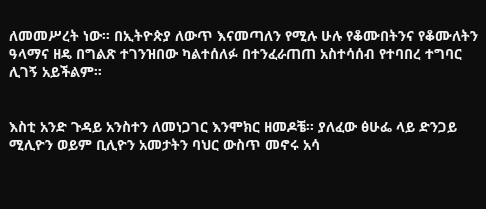ለመመሥረት ነው። በኢትዮጵያ ለውጥ እናመጣለን የሚሉ ሁሉ የቆሙበትንና የቆሙለትን ዓላማና ዘዴ በግልጽ ተገንዝበው ካልተሰለፉ በተንፈራጠጠ አስተሳሰብ የተባበረ ተግባር ሊገኝ አይችልም።


እስቲ አንድ ጉዳይ አንስተን ለመነጋገር እንሞክር ዘመዶቼ፡፡ ያለፈው ፅሁፌ ላይ ድንጋይ ሚሊዮን ወይም ቢሊዮን አመታትን ባህር ውስጥ መኖሩ አሳ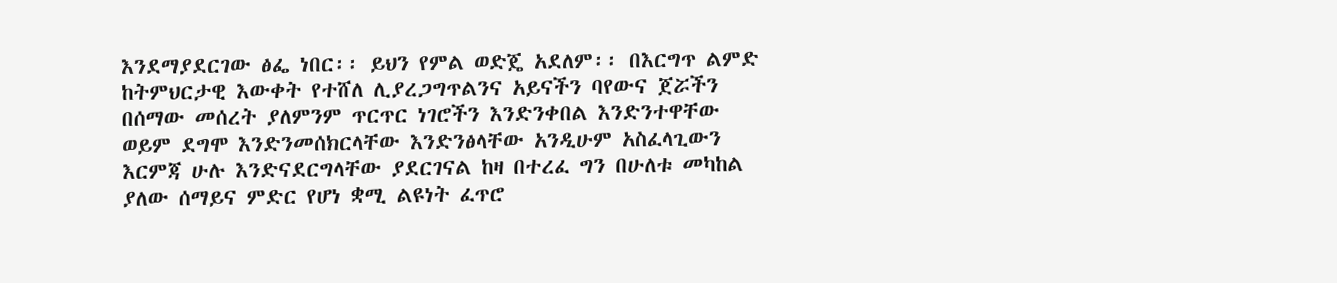እንደማያደርገው ፅፌ ነበር፡፡ ይህን የምል ወድጄ አደለም፡፡ በእርግጥ ልምድ ከትምህርታዊ እውቀት የተሸለ ሊያረጋግጥልንና አይናችን ባየውና ጀሯችን በሰማው መሰረት ያለምንም ጥርጥር ነገሮችን እንድንቀበል እንድንተዋቸው ወይም ደግሞ እንድንመሰክርላቸው እንድንፅላቸው አንዲሁም አስፈላጊውን እርምጃ ሁሉ እንድናደርግላቸው ያደርገናል ከዛ በተረፈ ግን በሁለቱ መካከል ያለው ሰማይና ምድር የሆነ ቋሚ ልዩነት ፈጥሮ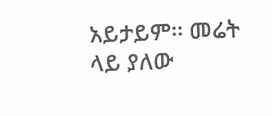አይታይም፡፡ መሬት ላይ ያለው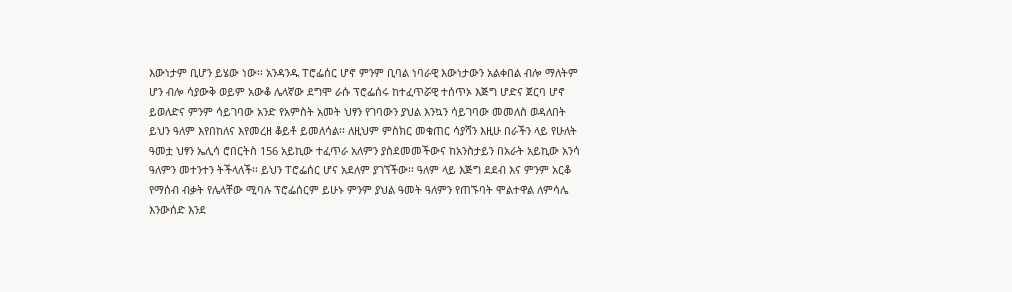እውነታም ቢሆን ይሄው ነው፡፡ አንዳንዱ ፐሮፌሰር ሆኖ ምንም ቢባል ነባራዊ እውነታውን አልቀበል ብሎ ማለትም ሆን ብሎ ሳያውቅ ወይም አውቆ ሌላኛው ደግሞ ራሱ ፕሮፌሰሩ ከተፈጥሯዊ ተሰጥኦ እጅግ ሆድና ጀርባ ሆኖ ይወለድና ምንም ሳይገባው አንድ የአምስት አመት ህፃን የገባውን ያህል እንኳን ሳይገባው መመለስ ወዳለበት ይህን ዓለም እየበከለና እየመረዘ ቆይቶ ይመለሳል፡፡ ለዚህም ምስክር መቁጠር ሳያሻን እዚሁ በራችን ላይ የሁለት ዓመቷ ህፃን ኤሊሳ ሮበርትስ 156 አይኪው ተፈጥራ አለምን ያስደመመችውና ከአንስታይን በአራት አይኪው አንሳ ዓለምን መተንተን ትችላለች፡፡ ይህን ፐሮፌሰር ሆና አደለም ያገኘችው፡፡ ዓለም ላይ እጅግ ደደብ እና ምንም አርቆ የማሰብ ብቃት የሌላቸው ሚባሉ ፕሮፌሰርም ይሁኑ ምንም ያህል ዓመት ዓለምን የጠኙባት ሞልተዋል ለምሳሌ እንውሰድ እንደ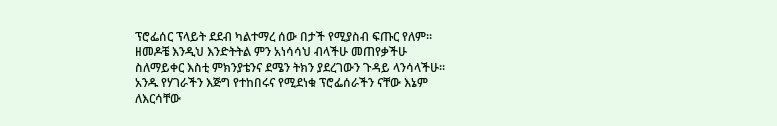ፕሮፌሰር ፕላይት ደደብ ካልተማረ ሰው በታች የሚያስብ ፍጡር የለም፡፡ ዘመዶቼ እንዲህ እንድትትል ምን አነሳሳህ ብላችሁ መጠየቃችሁ ስለማይቀር እስቲ ምክንያቴንና ደሜን ትክን ያደረገውን ጉዳይ ላንሳላችሁ፡፡ አንዱ የሃገራችን እጅግ የተከበሩና የሚደነቁ ፕሮፌሰራችን ናቸው እኔም ለእርሳቸው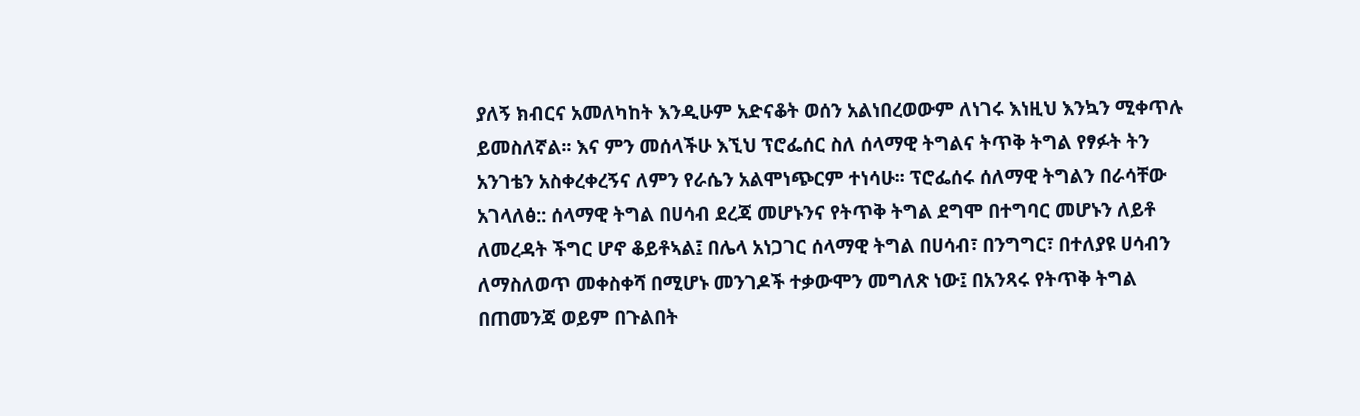ያለኝ ክብርና አመለካከት እንዲሁም አድናቆት ወሰን አልነበረወውም ለነገሩ እነዚህ እንኳን ሚቀጥሉ ይመስለኛል፡፡ እና ምን መሰላችሁ እኚህ ፕሮፌሰር ስለ ሰላማዊ ትግልና ትጥቅ ትግል የፃፉት ትን አንገቴን አስቀረቀረኝና ለምን የራሴን አልሞነጭርም ተነሳሁ፡፡ ፕሮፌሰሩ ሰለማዊ ትግልን በራሳቸው አገላለፅ:: ሰላማዊ ትግል በሀሳብ ደረጃ መሆኑንና የትጥቅ ትግል ደግሞ በተግባር መሆኑን ለይቶ ለመረዳት ችግር ሆኖ ቆይቶኣል፤ በሌላ አነጋገር ሰላማዊ ትግል በሀሳብ፣ በንግግር፣ በተለያዩ ሀሳብን ለማስለወጥ መቀስቀሻ በሚሆኑ መንገዶች ተቃውሞን መግለጽ ነው፤ በአንጻሩ የትጥቅ ትግል በጠመንጃ ወይም በጉልበት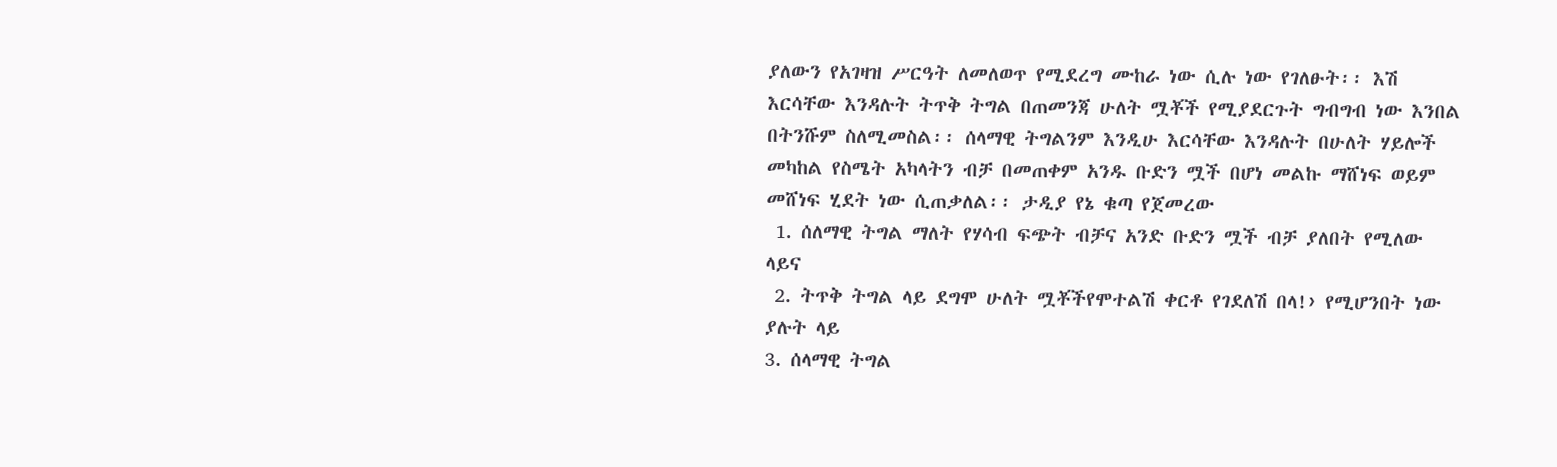ያለውን የአገዛዝ ሥርዓት ለመለወጥ የሚደረግ ሙከራ ነው ሲሉ ነው የገለፁት፡፡ እሽ እርሳቸው እንዳሉት ትጥቅ ትግል በጠመንጃ ሁለት ሟቾች የሚያደርጉት ግብግብ ነው እንበል በትንሹም ስለሚመስል፡፡ ሰላማዊ ትግልንም እንዲሁ እርሳቸው እንዳሉት በሁለት ሃይሎች መካከል የስሜት አካላትን ብቻ በመጠቀም አንዱ ቡድን ሟች በሆነ መልኩ ማሸነፍ ወይም መሸነፍ ሂደት ነው ሲጠቃለል፡፡ ታዲያ የኔ ቁጣ የጀመረው
 1. ሰለማዊ ትግል ማለት የሃሳብ ፍጭት ብቻና አንድ ቡድን ሟች ብቻ ያለበት የሚለው ላይና
 2. ትጥቅ ትግል ላይ ደግሞ ሁለት ሟቾችየሞተልሽ ቀርቶ የገደለሽ በላ!› የሚሆንበት ነው ያሉት ላይ
3. ሰላማዊ ትግል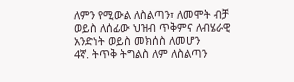ለምን የሚውል ለስልጣን፣ ለመሞት ብቻ ወይስ ለሰፊው ህዝብ ጥቅምና ለብሄራዊ አንድነት ወይስ መክሰስ ለመሆን
4ኛ. ትጥቅ ትግልስ ለም ለስልጣን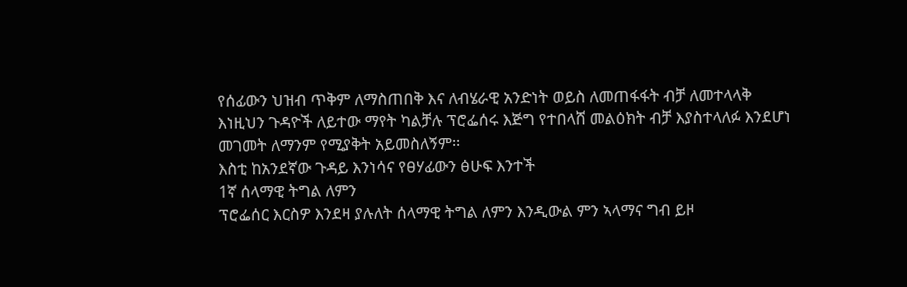የሰፊውን ህዝብ ጥቅም ለማስጠበቅ እና ለብሄራዊ አንድነት ወይስ ለመጠፋፋት ብቻ ለመተላላቅ
እነዚህን ጉዳዮች ለይተው ማየት ካልቻሉ ፕሮፌሰሩ እጅግ የተበላሸ መልዕክት ብቻ እያስተላለፉ እንደሆነ መገመት ለማንም የሚያቅት አይመስለኝም፡፡
እስቲ ከአንደኛው ጉዳይ እንነሳና የፀሃፊውን ፅሁፍ እንተች
1ኛ ሰላማዊ ትግል ለምን
ፕሮፌሰር እርስዎ እንደዛ ያሉለት ሰላማዊ ትግል ለምን እንዲውል ምን ኣላማና ግብ ይዞ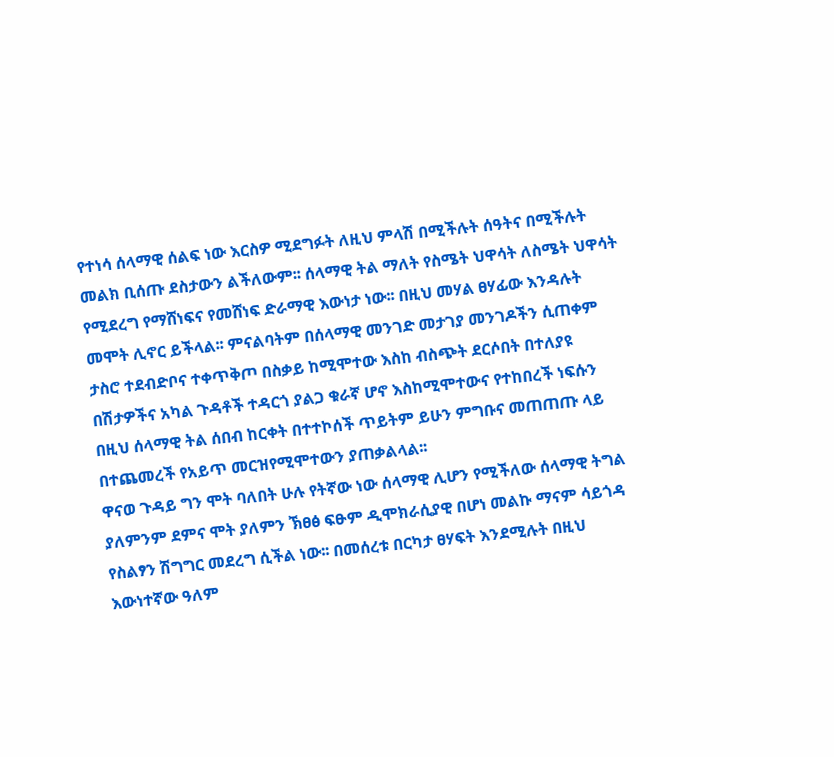የተነሳ ሰላማዊ ሰልፍ ነው እርስዎ ሚደግፉት ለዚህ ምላሽ በሚችሉት ሰዓትና በሚችሉት መልክ ቢሰጡ ደስታውን ልችለውም፡፡ ሰላማዊ ትል ማለት የስሜት ህዋሳት ለስሜት ህዋሳት የሚደረግ የማሸነፍና የመሸነፍ ድራማዊ እውነታ ነው፡፡ በዚህ መሃል ፀሃፊው እንዳሉት መሞት ሊኖር ይችላል፡፡ ምናልባትም በሰላማዊ መንገድ መታገያ መንገዶችን ሲጠቀም ታስሮ ተደብድቦና ተቀጥቅጦ በስቃይ ከሚሞተው እስከ ብስጭት ደርሶበት በተለያዩ በሽታዎችና አካል ጉዳቶች ተዳርጎ ያልጋ ቁራኛ ሆኖ እስከሚሞተውና የተከበረች ነፍሱን በዚህ ሰላማዊ ትል ሰበብ ከርቀት በተተኮሰች ጥይትም ይሁን ምግቡና መጠጠጡ ላይ በተጨመረች የአይጥ መርዝየሚሞተውን ያጠቃልላል፡፡
ዋናወ ጉዳይ ግን ሞት ባለበት ሁሉ የትኛው ነው ሰላማዊ ሊሆን የሚችለው ሰላማዊ ትግል ያለምንም ደምና ሞት ያለምን ኽፀፅ ፍፁም ዲሞክራሲያዊ በሆነ መልኩ ማናም ሳይጎዳ የስልፃን ሽግግር መደረግ ሲችል ነው፡፡ በመሰረቱ በርካታ ፀሃፍት እንደሚሉት በዚህ እውነተኛው ዓለም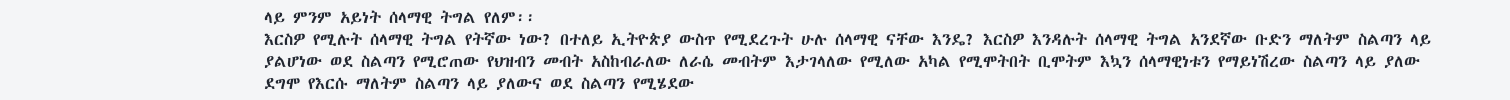ላይ ምንም አይነት ሰላማዊ ትግል የለም፡፡
እርስዎ የሚሉት ሰላማዊ ትግል የትኛው ነው? በተለይ ኢትዮጵያ ውስጥ የሚደረጉት ሁሉ ሰላማዊ ናቸው እንዴ? እርስዎ እንዳሉት ሰላማዊ ትግል አንደኛው ቡድን ማለትም ስልጣን ላይ ያልሆነው ወደ ስልጣን የሚሮጠው የህዝብን መብት አስከብራለው ለራሴ መብትም እታገላለው የሚለው አካል የሚሞትበት ቢሞትም እኳን ሰላማዊነቱን የማይነሽረው ስልጣን ላይ ያለው ደግሞ የእርሱ ማለትም ስልጣን ላይ ያለውና ወደ ስልጣን የሚሄደው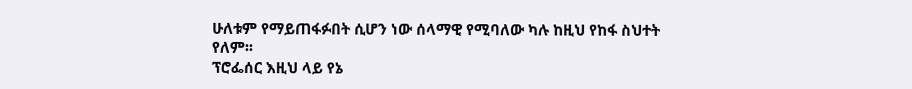ሁለቱም የማይጠፋፉበት ሲሆን ነው ሰላማዊ የሚባለው ካሉ ከዚህ የከፋ ስህተት የለም፡፡
ፕሮፌሰር እዚህ ላይ የኔ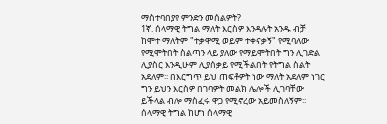ማስተባበያየ ምንድን መሰልዎት?
1ኛ. ሰላማዊ ትግል ማለት እርስዎ እንዳሉት አንዱ ብቻ ከሞተ ማለትም "ተቃዋሚ ወይም ተቀናቃኝ" የሚባለው የሚሞትበት ስልጣን ላይ ያለው የማይሞትበት ግን ሊገድል ሊያስር እንዲሁም ሊያሰቃይ የሚችልበት የትግል ስልት አደለም፡፡ በእርግጥ ይህ ጠፍቶዎት ነው ማለት አደለም ነገር ግን ይህን እርስዎ በገባዎት መልክ ሌሎች ሊገባቸው ይችላል ብሎ ማስፈሩ ዋጋ የሚኖረው አይመስለኝም፡፡
ሰላማዊ ትግል ከሆነ ሰላማዊ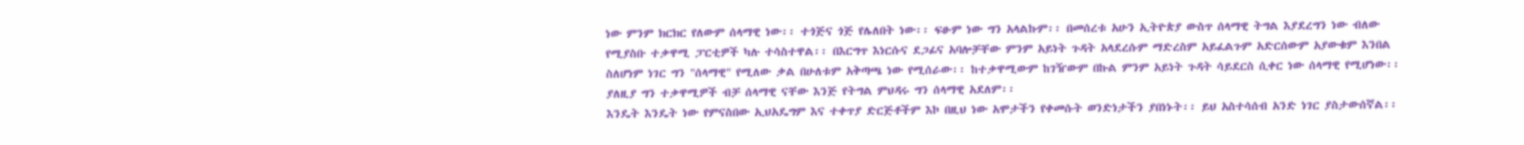ነው ምንም ክርክር የለውም ሰላማዊ ነው፡፡ ተጎጅና ጎጅ የሌለበት ነው፡፡ ፍፁም ነው ግን አላልኩም፡፡ በመሰረቱ አሁን ኢትዮጵያ ውስጥ ሰላማዊ ትግል እያደረግን ነው ብለው የሚያስቡ ተቃዋሚ ፓርቲዎች ካሉ ተሳስተዋል፡፡ በእርግጥ እነርሱና ደጋፊና አባሎቻቸው ምንም አይነት ጉዳት አላደረሱም ማድረስም አይፈልጉም አድርሰውም አያውቁም እንበል ስለሆነም ነገር ግን "ሰላማዊ" የሚለው ቃል በሁለቱም አቅጣጫ ነው የሚሰራው፡፡ ከተቃዋሚውም ከገዥውም በኩል ምንም አይነት ጉዳት ሳይደርስ ሲቀር ነው ሰላማዊ የሚሆነው፡፡ ያለዚያ ግን ተቃዋሚዎች ብቻ ሰላማዊ ናቸው እንጅ የትግል ምህዳሩ ግን ሰላማዊ አደለም፡፡
እንዴት እንዴት ነው የምናስበው ኢህአዴግም እና ተቀጥያ ድርጅቶችም እኮ በዚህ ነው አሞታችን የቀመሱት ወንድነታችን ያበነኑት፡፡ ይህ አስተሳሰብ አንድ ነገር ያስታውሰኛል፡፡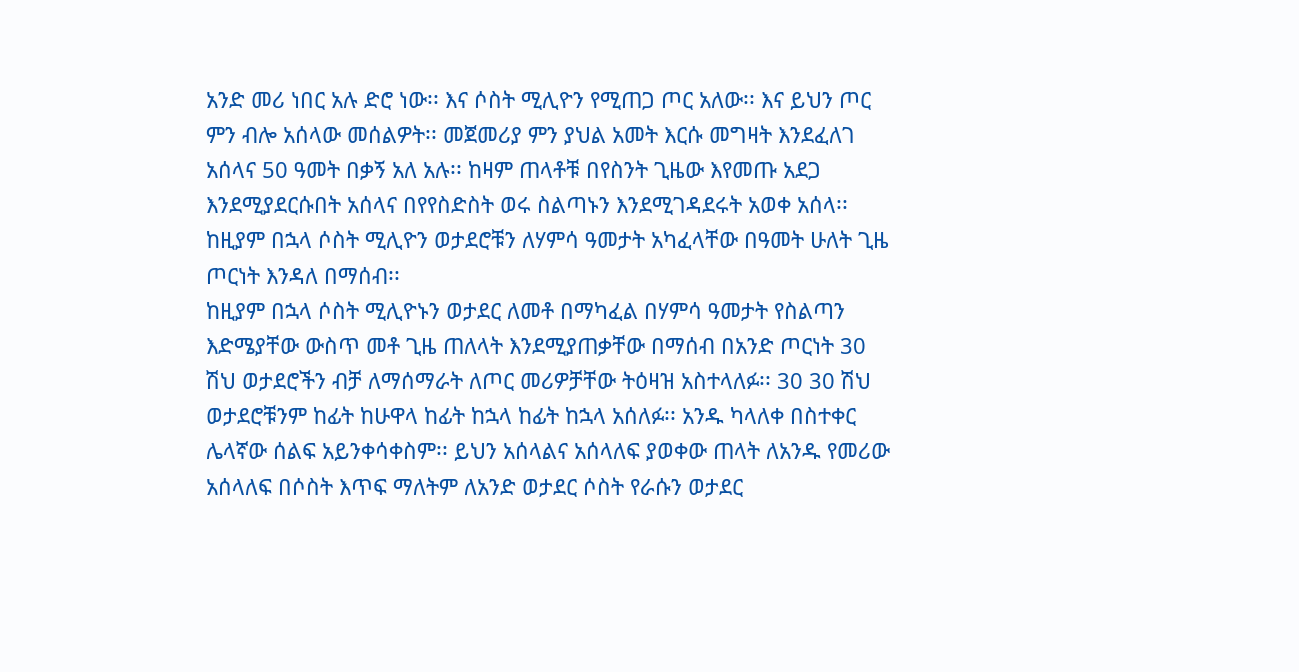አንድ መሪ ነበር አሉ ድሮ ነው፡፡ እና ሶስት ሚሊዮን የሚጠጋ ጦር አለው፡፡ እና ይህን ጦር ምን ብሎ አሰላው መሰልዎት፡፡ መጀመሪያ ምን ያህል አመት እርሱ መግዛት እንደፈለገ አሰላና 50 ዓመት በቃኝ አለ አሉ፡፡ ከዛም ጠላቶቹ በየስንት ጊዜው እየመጡ አደጋ እንደሚያደርሱበት አሰላና በየየስድስት ወሩ ስልጣኑን እንደሚገዳደሩት አወቀ አሰላ፡፡ ከዚያም በኋላ ሶስት ሚሊዮን ወታደሮቹን ለሃምሳ ዓመታት አካፈላቸው በዓመት ሁለት ጊዜ ጦርነት እንዳለ በማሰብ፡፡
ከዚያም በኋላ ሶስት ሚሊዮኑን ወታደር ለመቶ በማካፈል በሃምሳ ዓመታት የስልጣን እድሜያቸው ውስጥ መቶ ጊዜ ጠለላት እንደሚያጠቃቸው በማሰብ በአንድ ጦርነት 30 ሽህ ወታደሮችን ብቻ ለማሰማራት ለጦር መሪዎቻቸው ትዕዛዝ አስተላለፉ፡፡ 30 30 ሽህ ወታደሮቹንም ከፊት ከሁዋላ ከፊት ከኋላ ከፊት ከኋላ አሰለፉ፡፡ አንዱ ካላለቀ በስተቀር ሌላኛው ሰልፍ አይንቀሳቀስም፡፡ ይህን አሰላልና አሰላለፍ ያወቀው ጠላት ለአንዱ የመሪው አሰላለፍ በሶስት እጥፍ ማለትም ለአንድ ወታደር ሶስት የራሱን ወታደር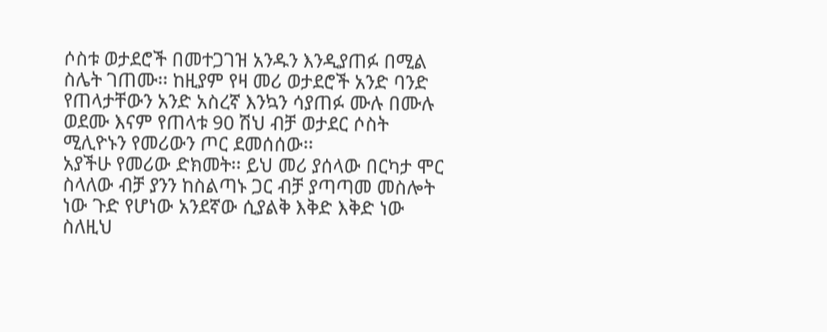ሶስቱ ወታደሮች በመተጋገዝ አንዱን እንዲያጠፉ በሚል ስሌት ገጠሙ፡፡ ከዚያም የዛ መሪ ወታደሮች አንድ ባንድ የጠላታቸውን አንድ አስረኛ እንኳን ሳያጠፉ ሙሉ በሙሉ ወደሙ እናም የጠላቱ 90 ሽህ ብቻ ወታደር ሶስት ሚሊዮኑን የመሪውን ጦር ደመሰሰው፡፡
አያችሁ የመሪው ድክመት፡፡ ይህ መሪ ያሰላው በርካታ ሞር ስላለው ብቻ ያንን ከስልጣኑ ጋር ብቻ ያጣጣመ መስሎት ነው ጉድ የሆነው አንደኛው ሲያልቅ እቅድ እቅድ ነው ስለዚህ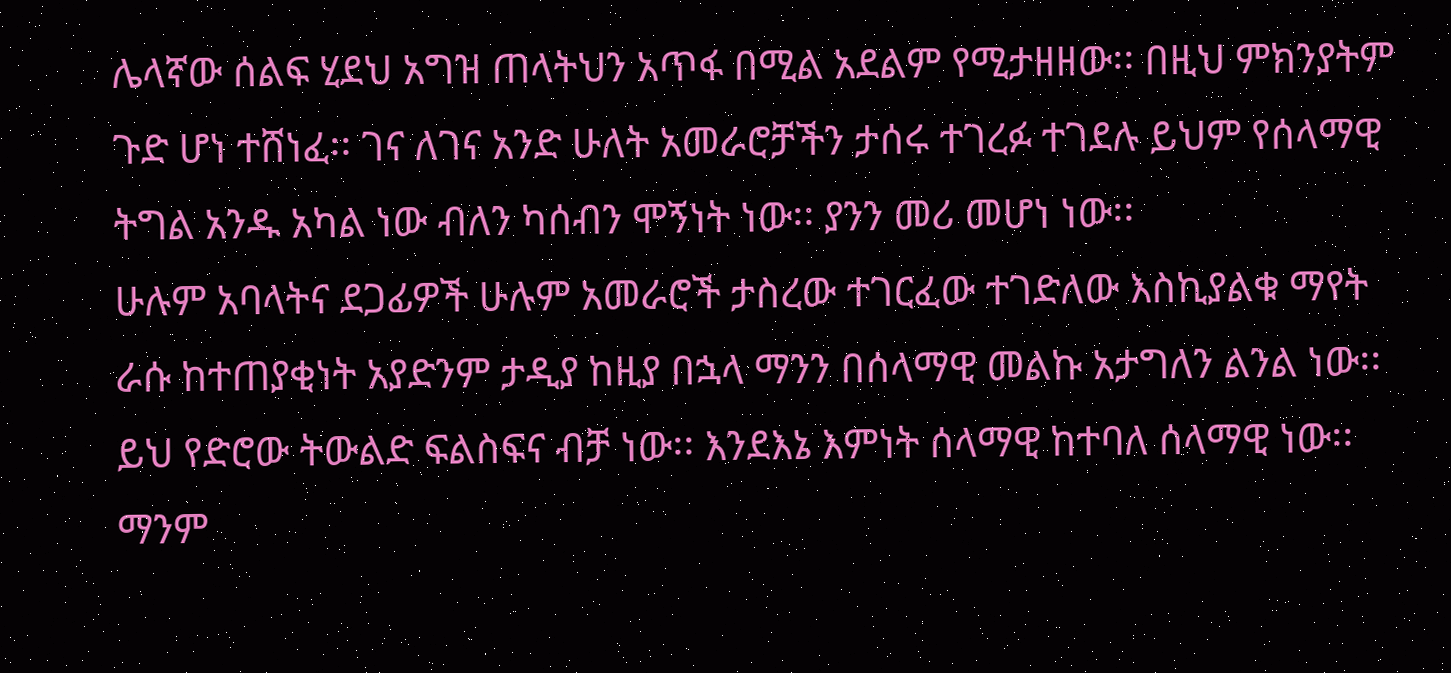ሌላኛው ሰልፍ ሂደህ አግዝ ጠላትህን አጥፋ በሚል አደልም የሚታዘዘው፡፡ በዚህ ምክንያትም ጉድ ሆነ ተሸነፈ፡፡ ገና ለገና አንድ ሁለት አመራሮቻችን ታሰሩ ተገረፉ ተገደሉ ይህም የሰላማዊ ትግል አንዱ አካል ነው ብለን ካሰብን ሞኝነት ነው፡፡ ያንን መሪ መሆነ ነው፡፡
ሁሉም አባላትና ደጋፊዎች ሁሉም አመራሮች ታስረው ተገርፈው ተገድለው እስኪያልቁ ማየት ራሱ ከተጠያቂነት አያድንም ታዲያ ከዚያ በኋላ ማንን በሰላማዊ መልኩ አታግለን ልንል ነው፡፡ ይህ የድሮው ትውልድ ፍልስፍና ብቻ ነው፡፡ እንደእኔ እምነት ሰላማዊ ከተባለ ሰላማዊ ነው፡፡ ማንም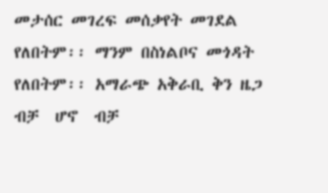መታሰር መገረፍ መሰቃየት መገደል የለበትም፡፡ ማንም በስነልቦና መጎዳት የለበትም፡፡ አማራጭ አቅራቢ ቅን ዜጋ ብቻ  ሆኖ  ብቻ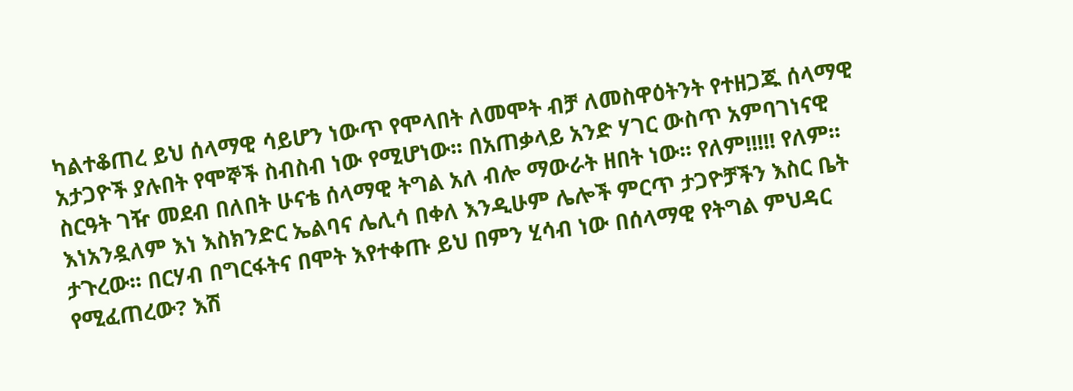ካልተቆጠረ ይህ ሰላማዊ ሳይሆን ነውጥ የሞላበት ለመሞት ብቻ ለመስዋዕትንት የተዘጋጁ ሰላማዊ አታጋዮች ያሉበት የሞኞች ስብስብ ነው የሚሆነው፡፡ በአጠቃላይ አንድ ሃገር ውስጥ አምባገነናዊ ስርዓት ገዥ መደብ በለበት ሁናቴ ሰላማዊ ትግል አለ ብሎ ማውራት ዘበት ነው፡፡ የለም!!!!! የለም፡፡ እነአንዷለም እነ እስክንድር ኤልባና ሌሊሳ በቀለ እንዲሁም ሌሎች ምርጥ ታጋዮቻችን እስር ቤት ታጉረው፡፡ በርሃብ በግርፋትና በሞት እየተቀጡ ይህ በምን ሂሳብ ነው በሰላማዊ የትግል ምህዳር የሚፈጠረው? እሽ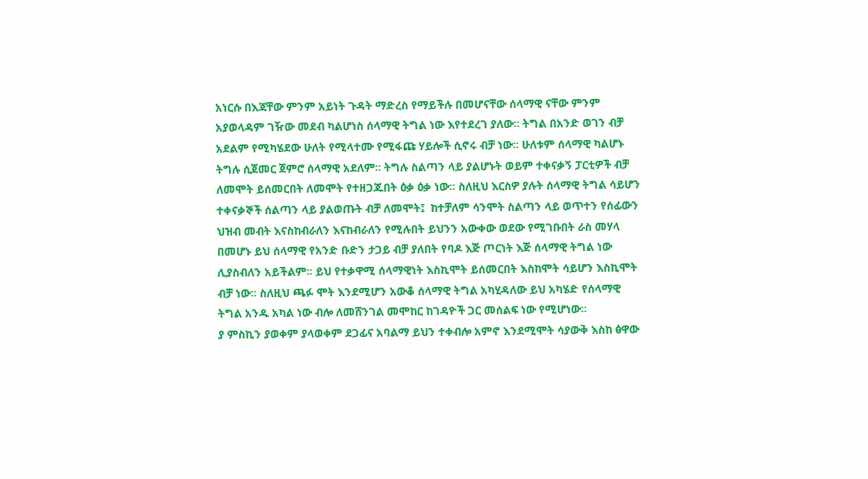አነርሱ በእጃቸው ምንም አይነት ጉዳት ማድረስ የማይችሉ በመሆናቸው ሰላማዊ ናቸው ምንም አያወላዳም ገዥው መደብ ካልሆነስ ሰላማዊ ትግል ነው እየተደረገ ያለው፡፡ ትግል በአንድ ወገን ብቻ አደልም የሚካሄደው ሁለት የሚላተሙ የሚፋጩ ሃይሎች ሲኖሩ ብቻ ነው፡፡ ሁለቱም ሰላማዊ ካልሆኑ ትግሉ ሲጀመር ጀምሮ ሰላማዊ አደለም፡፡ ትግሉ ስልጣን ላይ ያልሆኑት ወይም ተቀናቃኝ ፓርቲዎች ብቻ ለመሞት ይሰመርበት ለመሞት የተዘጋጁበት ዕቃ ዕቃ ነው፡፡ ስለዚህ እርስዎ ያሉት ሰላማዊ ትግል ሳይሆን ተቀናቃኞች ሰልጣን ላይ ያልወጡት ብቻ ለመሞት፤  ከተቻለም ሳንሞት ስልጣን ላይ ወጥተን የሰፊውን ህዝብ መብት እናስከብራለን እናከብራለን የሚሉበት ይህንን አውቀው ወደው የሚገቡበት ራስ መሃላ በመሆኑ ይህ ሰላማዊ የአንድ ቡድን ታጋይ ብቻ ያለበት የባዶ እጅ ጦርነት እጅ ሰላማዊ ትግል ነው ሊያስብለን አይችልም፡፡ ይህ የተቃዋሚ ሰላማዊነት እስኪሞት ይሰመርበት እስከሞት ሳይሆን እስኪሞት  ብቻ ነው፡፡ ስለዚህ ጫፉ ሞት እንደሚሆን አውቆ ሰላማዊ ትግል አካሂዳለው ይህ አካሄድ የሰላማዊ ትግል አንዱ አካል ነው ብሎ ለመሸንገል መሞከር ከገዳዮች ጋር መሰልፍ ነው የሚሆነው፡፡
ያ ምስኪን ያወቀም ያላወቀም ደጋፊና አባልማ ይህን ተቀብሎ አምኖ እንደሚሞት ሳያውቅ እስከ ፅዋው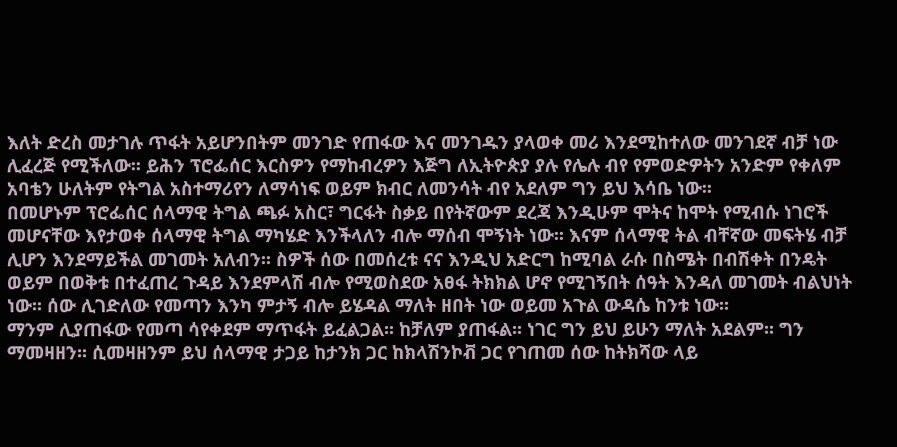እለት ድረስ መታገሉ ጥፋት አይሆንበትም መንገድ የጠፋው እና መንገዱን ያላወቀ መሪ እንደሚከተለው መንገደኛ ብቻ ነው ሊፈረጅ የሚችለው፡፡ ይሕን ፕሮፌሰር እርስዎን የማከብረዎን እጅግ ለኢትዮጵያ ያሉ የሌሉ ብየ የምወድዎትን አንድም የቀለም አባቴን ሁለትም የትግል አስተማሪየን ለማሳነፍ ወይም ክብር ለመንሳት ብየ አደለም ግን ይህ እሳቤ ነው፡፡
በመሆኑም ፕሮፌሰር ሰላማዊ ትግል ጫፉ አስር፣ ግርፋት ስቃይ በየትኛውም ደረጃ እንዲሁም ሞትና ከሞት የሚብሱ ነገሮች መሆናቸው እየታወቀ ሰላማዊ ትግል ማካሄድ እንችላለን ብሎ ማሰብ ሞኝነት ነው፡፡ እናም ሰላማዊ ትል ብቸኛው መፍትሄ ብቻ ሊሆን እንደማይችል መገመት አለብን፡፡ ስዎች ሰው በመሰረቱ ናና እንዲህ አድርግ ከሚባል ራሱ በስሜት በብሽቀት በንዴት ወይም በወቅቱ በተፈጠረ ጉዳይ እንደምላሽ ብሎ የሚወስደው አፀፋ ትክክል ሆኖ የሚገኝበት ሰዓት እንዳለ መገመት ብልህነት ነው፡፡ ሰው ሊገድለው የመጣን እንካ ምታኝ ብሎ ይሄዳል ማለት ዘበት ነው ወይመ አጉል ውዳሴ ከንቱ ነው፡፡
ማንም ሊያጠፋው የመጣ ሳየቀደም ማጥፋት ይፈልጋል፡፡ ከቻለም ያጠፋል፡፡ ነገር ግን ይህ ይሁን ማለት አደልም፡፡ ግን ማመዛዘን፡፡ ሲመዛዘንም ይህ ሰላማዊ ታጋይ ከታንክ ጋር ከክላሽንኮቭ ጋር የገጠመ ሰው ከትክሻው ላይ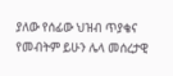ያለው የሰፊው ህዝብ ጥያቄና የመብትም ይሁን ሌላ መሰረታዊ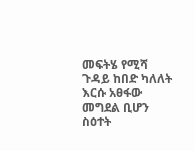መፍትሄ የሚሻ ጉዳይ ከበድ ካለለት እርሱ አፀፋው መግደል ቢሆን ስዕተት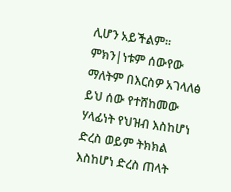ሊሆን አይችልም፡፡ ምክን|ነቱም ሰውየው ማለትም በእርስዎ አገላለፅ ይህ ሰው የተሸከመው ሃላፊነት የህዝብ እስከሆነ ድረስ ወይም ትክክል እስከሆነ ድረስ ጠላት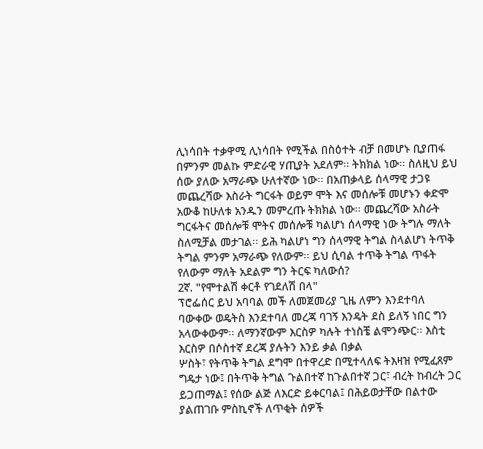ሊነሳበት ተቃዋሚ ሊነሳበት የሚችል በስዕተት ብቻ በመሆኑ ቢያጠፋ በምንም መልኩ ምድራዊ ሃጢያት አደለም፡፡ ትክክል ነው፡፡ ስለዚህ ይህ ሰው ያለው አማራጭ ሁለተኛው ነው፡፡ በአጠቃላይ ሰላማዊ ታጋዩ መጨረሻው እስራት ግርፋት ወይም ሞት እና መሰሎቹ መሆኑን ቀድሞ አውቆ ከሁለቱ አንዱን መምረጡ ትክክል ነው፡፡ መጨረሻው አስራት ግርፋትና መሰሎቹ ሞትና መሰሎቹ ካልሆነ ሰላማዊ ነው ትግሉ ማለት ስለሚቻል መታገል፡፡ ይሕ ካልሆነ ግን ሰላማዊ ትግል ስላልሆነ ትጥቅ ትግል ምንም አማራጭ የለውም፡፡ ይህ ሲባል ተጥቅ ትግል ጥፋት የለውም ማለት አደልም ግን ትርፍ ካለውሰ?
2ኛ. "የሞተልሽ ቀርቶ የገደለሽ በላ"
ፕሮፌሰር ይህ አባባል መች ለመጀመሪያ ጊዜ ለምን እንደተባለ ባውቀው ወዴትስ እንደተባለ መረጃ ባገኝ እንዴት ደስ ይለኝ ነበር ግን አላውቀውም፡፡ ለማንኛውም እርስዎ ካሉት ተነስቼ ልሞንጭር፡፡ እስቲ እርስዎ በሶስተኛ ደረጃ ያሉትን እንይ ቃል በቃል
ሦስት፣ የትጥቅ ትግል ደግሞ በተዋረድ በሚተላለፍ ትእዛዝ የሚፈጸም ግዴታ ነው፤ በትጥቅ ትግል ጉልበተኛ ከጉልበተኛ ጋር፣ ብረት ከብረት ጋር ይጋጠማል፤ የሰው ልጅ ለእርድ ይቀርባል፤ በሕይወታቸው በልተው ያልጠገቡ ምስኪኖች ለጥቂት ሰዎች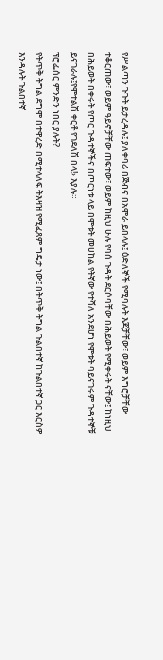የሥልጣን ጉጉት ይታረዳሉ፤ ያለቀባሪ በጅብና በአሞራ ይበላሉ፤ ዕድለኞች የሚባሉት እጆቻቸው፣ ወይም እግሮቻቸው ተቆርጠው፣ ወይም ዓይኖቻቸው ጠፍተው፣ ወይም ከዚህ ሁሉ የባሰ ጉዳት ደርሶባቸው በሕይወት የሚቀሩት ናቸው፤ ከነዚህ በሕይወት በቀሩት የጦር ጉዳተኞችና በጦርነቱ ላይ በሞቱት መሀከል የትኛው የተሻለ አንደሆነ የሞቱት ባይናገሩም ጉዳተኞቹ ይናገራሉ፤የሞተልሽ ቀርቶ የገደለሽ በላ!› እያሉ።
ፕሮፌሰር ምንድን ነበር ያሉት?
የትጥቅ ትግል ደግሞ በተዋረድ በሚተላለፍ ትእዛዝ የሚፈጸም ግዴታ ነው፤ በትጥቅ ትግል ጉልበተኛ ከጉልበተኛ ጋር እርስዎ እንዳሉት ጉልበተኛ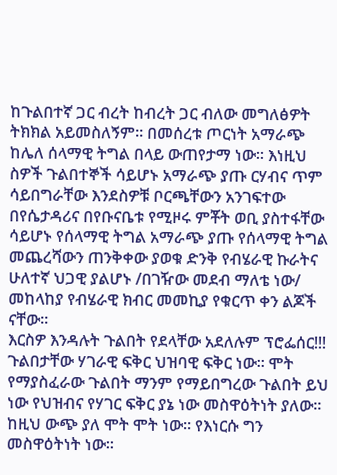ከጉልበተኛ ጋር ብረት ከብረት ጋር ብለው መግለፅዎት ትክክል አይመስለኝም፡፡ በመሰረቱ ጦርነት አማራጭ ከሌለ ሰላማዊ ትግል በላይ ውጠየታማ ነው፡፡ እነዚህ ስዎች ጉልበተኞች ሳይሆኑ አማራጭ ያጡ ርሃብና ጥም ሳይበግራቸው እንደስዎቹ ቦርጫቸውን አንገፍተው በየሴታዳሪና በየቡናቤቱ የሚዞሩ ምቾት ወቢ ያስተፋቸው ሳይሆኑ የሰላማዊ ትግል አማራጭ ያጡ የሰላማዊ ትግል መጨረሻውን ጠንቅቀው ያወቁ ድንቅ የብሄራዊ ኩራትና ሁለተኛ ህጋዊ ያልሆኑ /በገዥው መደብ ማለቴ ነው/ መከላከያ የብሄራዊ ክብር መመኪያ የቁርጥ ቀን ልጆች ናቸው፡፡
እርስዎ እንዳሉት ጉልበት የደላቸው አደለሉም ፕሮፌሰር!!!
ጉልበታቸው ሃገራዊ ፍቅር ህዝባዊ ፍቅር ነው፡፡ ሞት የማያስፈራው ጉልበት ማንም የማይበግረው ጉልበት ይህ ነው የህዝብና የሃገር ፍቅር ያኔ ነው መስዋዕትነት ያለው፡፡ ከዚህ ውጭ ያለ ሞት ሞት ነው፡፡ የእነርሱ ግን መስዋዕትነት ነው፡፡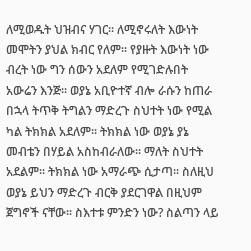ለሚወዱት ህዝብና ሃገር፡፡ ለሚኖሩለት እውነት መሞትን ያህል ክብር የለም፡፡ የያዙት እውነት ነው ብረት ነው ግን ሰውን አደለም የሚገድሉበት አውሬን እንጅ፡፡ ወያኔ አቢዮተኛ ብሎ ራሱን ከጠራ በኋላ ትጥቅ ትግልን ማድረጉ ስህተት ነው የሚል ካል ትክክል አደለም፡፡ ትክክል ነው ወያኔ ያኔ መብቴን በሃይል አስከብራለው፡፡ ማለት ስህተት አደልም፡፡ ትክክል ነው አማራጭ ሲታጣ፡፡ ስለዚህ ወያኔ ይህን ማድረጉ ብርቅ ያደርገዋል በዚህም ጀግኖች ናቸው፡፡ ስእተቱ ምንድን ነው? ስልጣን ላይ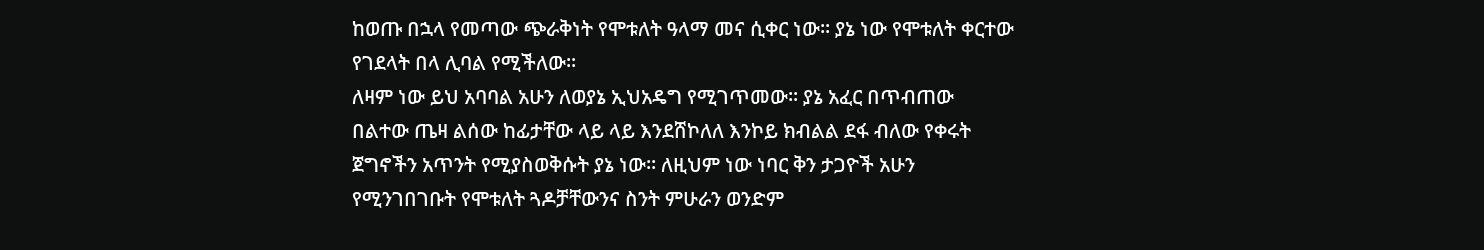ከወጡ በኋላ የመጣው ጭራቅነት የሞቱለት ዓላማ መና ሲቀር ነው፡፡ ያኔ ነው የሞቱለት ቀርተው የገደላት በላ ሊባል የሚችለው፡፡
ለዛም ነው ይህ አባባል አሁን ለወያኔ ኢህአዴግ የሚገጥመው፡፡ ያኔ አፈር በጥብጠው በልተው ጤዛ ልሰው ከፊታቸው ላይ ላይ እንደሸኮለለ እንኮይ ክብልል ደፋ ብለው የቀሩት ጀግኖችን አጥንት የሚያስወቅሱት ያኔ ነው፡፡ ለዚህም ነው ነባር ቅን ታጋዮች አሁን የሚንገበገቡት የሞቱለት ጓዶቻቸውንና ስንት ምሁራን ወንድም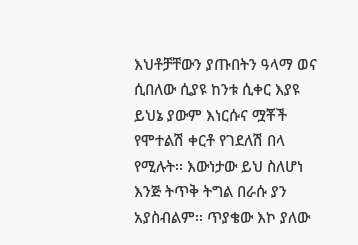እህቶቻቸውን ያጡበትን ዓላማ ወና ሲበለው ሲያዩ ከንቱ ሲቀር እያዩ ይህኔ ያውም እነርሱና ሟቾች የሞተልሽ ቀርቶ የገደለሽ በላ የሚሉት፡፡ እውነታው ይህ ስለሆነ እንጅ ትጥቅ ትግል በራሱ ያን አያስብልም፡፡ ጥያቄው እኮ ያለው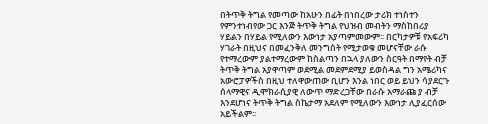በትጥቅ ትግል የመጣው ከአሁን በፊት በነበረው ታሪክ ተነስተን የምንተነብየው ጋር እንጅ ትጥቅ ትግል የህዝብ መብትን ማስከበሪያ ሃይልን በሃይል የሚለውን እውነታ አያጣምመውም፡፡ በርካታዎቹ የአፍሪካ ሃገራት በዚህና በመፈንቅለ መንግስት የሚታወቁ መሆናቸው ራሱ የተማረውም ያልተማረውም ከስልጣን በኋላ ያለውን ስርዓት በማየት ብቻ ትጥቅ ትግል አያዋጣም ወደሚል መደምደሚያ ይወስዳል ግን አሜሪካና አውሮፓዎችስ በዚህ ተለዋውጠው ቢሆን እንል ነበር ወይ ይህን ሳያደርጉ ሰላማዊና ዲሞክራሲያዊ ለውጥ ማድረጋቸው በራሱ አማራጩ ያ ብቻ እንደሆነና ትጥቅ ትግል ስኬታማ አደለም የሚለውን እውነታ ሊያፈርሰው አይችልም፡፡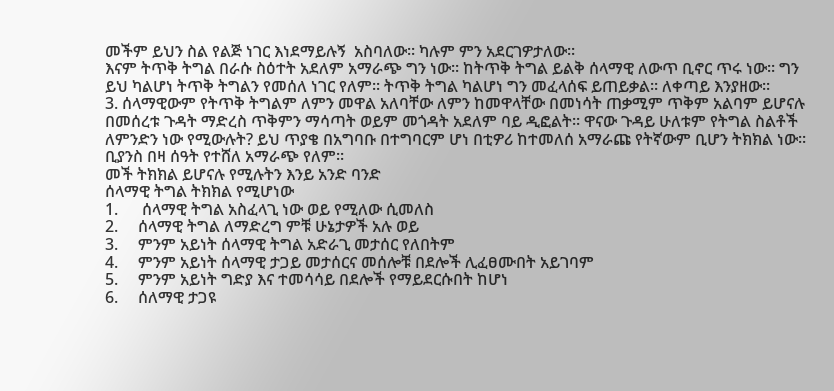መችም ይህን ስል የልጅ ነገር እነደማይሉኝ  አስባለው፡፡ ካሉም ምን አደርገዎታለው፡፡
እናም ትጥቅ ትግል በራሱ ስዕተት አደለም አማራጭ ግን ነው፡፡ ከትጥቅ ትግል ይልቅ ሰላማዊ ለውጥ ቢኖር ጥሩ ነው፡፡ ግን ይህ ካልሆነ ትጥቅ ትግልን የመሰለ ነገር የለም፡፡ ትጥቅ ትግል ካልሆነ ግን መፈላሰፍ ይጠይቃል፡፡ ለቀጣይ እንያዘው፡፡
3. ሰላማዊውም የትጥቅ ትግልም ለምን መዋል አለባቸው ለምን ከመዋላቸው በመነሳት ጠቃሚም ጥቅም አልባም ይሆናሉ
በመሰረቱ ጉዳት ማድረስ ጥቅምን ማሳጣት ወይም መጎዳት አደለም ባይ ዲፎልት፡፡ ዋናው ጉዳይ ሁለቱም የትግል ስልቶች ለምንድን ነው የሚውሉት? ይህ ጥያቄ በአግባቡ በተግባርም ሆነ በቲዎሪ ከተመለሰ አማራጩ የትኛውም ቢሆን ትክክል ነው፡፡ ቢያንስ በዛ ሰዓት የተሸለ አማራጭ የለም፡፡
መች ትክክል ይሆናሉ የሚሉትን እንይ አንድ ባንድ
ሰላማዊ ትግል ትክክል የሚሆነው
1.      ሰላማዊ ትግል አስፈላጊ ነው ወይ የሚለው ሲመለስ
2.     ሰላማዊ ትግል ለማድረግ ምቹ ሁኔታዎች አሉ ወይ
3.     ምንም አይነት ሰላማዊ ትግል አድራጊ መታሰር የለበትም
4.     ምንም አይነት ሰላማዊ ታጋይ መታሰርና መሰሎቹ በደሎች ሊፈፀሙበት አይገባም
5.     ምንም አይነት ግድያ እና ተመሳሳይ በደሎች የማይደርሱበት ከሆነ
6.     ሰለማዊ ታጋዩ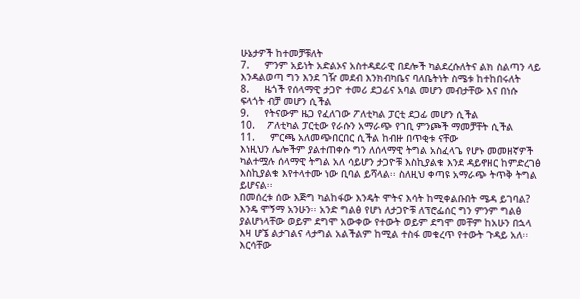ሁኔታዎች ከተመቻቹለት
7.     ምንም አይነት አድልኦና አስተዳደራዊ በደሎች ካልደረሱለትና ልክ ስልጣን ላይ እንዳልወጣ ግን እንደ ገዥ መደብ እንክብካቤና ባለቤትነት ስሜቱ ከተከበሩለት
8.     ዜጎች የሰላማዊ ታጋዮ ተመሪ ደጋፊና አባል መሆን መብታቸው እና በነሱ ፍላጎት ብቻ መሆን ሲችል
9.     የትናውም ዜጋ የፈለገው ፖለቲካል ፓርቲ ደጋፊ መሆን ሲችል
10.    ፖለቲካል ፓርቲው የራሱን አማራጭ የገቢ ምንጮች ማመቻቸት ሲችል
11.     ምርጫ አለመጭበርበር ሲችል ከብዙ በጥቂቱ ናቸው
እነዚህን ሌሎችም ያልተጠቀሱ ግን ለሰላማዊ ትግል አስፈላጌ የሆኑ መመዘኛዎች ካልተሟሉ ሰላማዊ ትግል አለ ሳይሆን ታጋዮቹ እስኪያልቁ እንደ ዳይኖዘር ከምድረገፅ እስኪያልቁ እየተላተሙ ነው ቢባል ይሻላል፡፡ ስለዚህ ቀጣዩ አማራጭ ትጥቅ ትግል ይሆናል፡፡
በመሰረቱ ሰው እጅግ ካልከፋው እንዴት ሞትና እሳት ከሚቀልቡበት ሜዳ ይገባል? እንዴ ሞኝማ አንሁን፡፡ አንድ ግልፅ የሆነ ለታጋዮቹ ለፕሮፌሰር ግን ምንም ግልፅ ያልሆነላቸው ወይም ደግሞ አውቀው የተውት ወይም ደግሞ መቸም ከአሁን በኋላ እዛ ሆኜ ልታገልና ላታግል አልችልም ከሚል ተስፋ መቁረጥ የተውት ጉዳይ አለ፡፡ እርሳቸው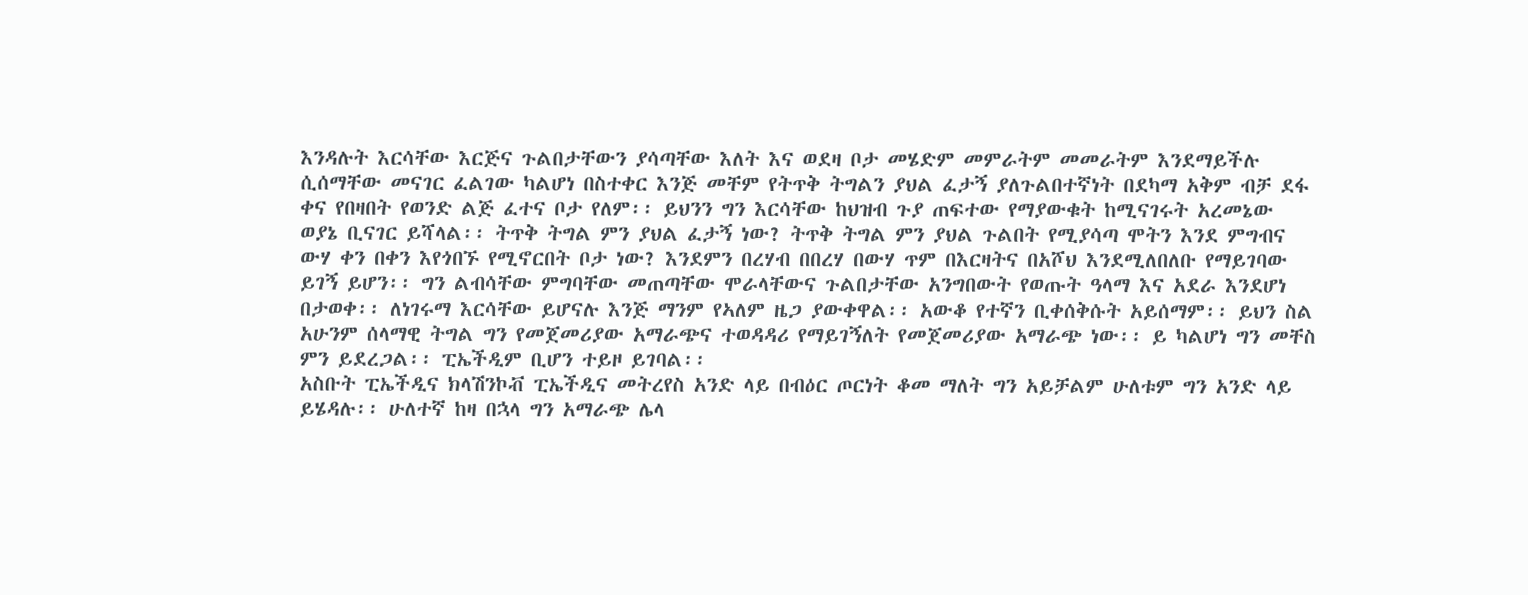እንዳሉት እርሳቸው እርጅና ጉልበታቸውን ያሳጣቸው እለት እና ወደዛ ቦታ መሄድም መምራትም መመራትም እንደማይችሉ ሲሰማቸው መናገር ፈልገው ካልሆነ በስተቀር እንጅ መቸም የትጥቅ ትግልን ያህል ፈታኝ ያለጉልበተኛነት በደካማ አቅም ብቻ ደፋ ቀና የበዛበት የወንድ ልጅ ፈተና ቦታ የለም፡፡ ይህንን ግን እርሳቸው ከህዝብ ጉያ ጠፍተው የማያውቁት ከሚናገሩት አረመኔው ወያኔ ቢናገር ይሻላል፡፡ ትጥቅ ትግል ምን ያህል ፈታኝ ነው? ትጥቅ ትግል ምን ያህል ጉልበት የሚያሳጣ ሞትን እንደ ምግብና ውሃ ቀን በቀን እየጎበኙ የሚኖርበት ቦታ ነው? እንደምን በረሃብ በበረሃ በውሃ ጥም በእርዛትና በአሾህ እንደሚለበለቡ የማይገባው ይገኝ ይሆን፡፡ ግን ልብሳቸው ምግባቸው መጠጣቸው ሞራላቸውና ጉልበታቸው አንግበውት የወጡት ዓላማ እና አደራ እንደሆነ በታወቀ፡፡ ለነገሩማ እርሳቸው ይሆናሉ እንጅ ማንም የኣለም ዜጋ ያውቀዋል፡፡ አውቆ የተኛን ቢቀሰቅሱት አይሰማም፡፡ ይህን ስል አሁንም ሰላማዊ ትግል ግን የመጀመሪያው አማራጭና ተወዳዳሪ የማይገኝለት የመጀመሪያው አማራጭ ነው፡፡ ይ ካልሆነ ግን መቸስ ምን ይደረጋል፡፡ ፒኤችዲም ቢሆን ተይዞ ይገባል፡፡
አስቡት ፒኤችዲና ክላሽንኮቭ ፒኤችዲና መትረየስ አንድ ላይ በብዕር ጦርነት ቆመ ማለት ግን አይቻልም ሁለቱም ግን አንድ ላይ ይሄዳሉ፡፡ ሁለተኛ ከዛ በኋላ ግን አማራጭ ሌላ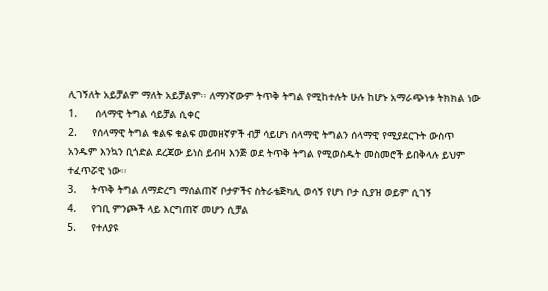ሊገኝለት አይቻልም ማለት አይቻልም፡፡ ለማንኛውም ትጥቅ ትግል የሚከተሉት ሁሉ ከሆኑ አማራጭነቱ ትክክል ነው
1.      ሰላማዊ ትግል ሳይቻል ሲቀር
2.     የሰላማዊ ትግል ቁልፍ ቁልፍ መመዘኛዎች ብቻ ሳይሆነ ሰላማዊ ትግልን ሰላማዊ የሚያደርጉት ውስጥ አንዱም እንኳን ቢጎድል ደረጃው ይነስ ይብዛ እንጅ ወደ ትጥቅ ትግል የሚወስዱት መስመሮች ይበቅላሉ ይህም ተፈጥሯዊ ነው፡፡
3.     ትጥቅ ትግል ለማድረግ ማሰልጠኛ ቦታዎችና ስትራቴጅካሊ ወሳኝ የሆነ ቦታ ሲያዝ ወይም ሲገኝ
4.     የገቢ ምንጮች ላይ እርግጠኛ መሆን ሲቻል
5.     የተለያዩ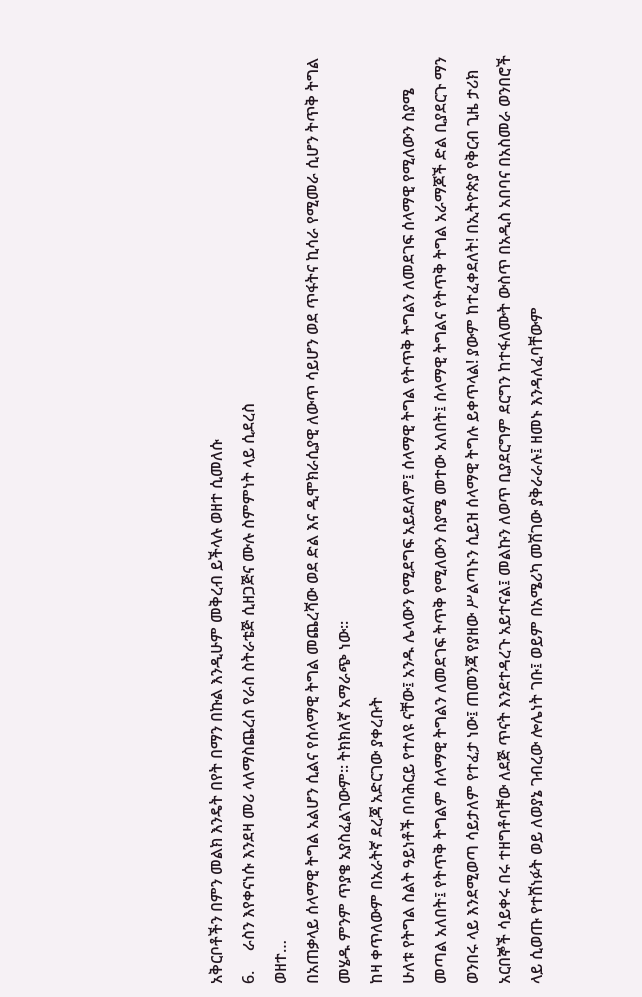አቅርቦቶችን በምን መልክ እንዴት በየት በማን በኩል እንዲሁም መቅረብ ይችላሉ ወዘተ ሲመለሱ
6.     ራስን እየቀናነሱ እንደዛ መሪ ላለማስጨረስ የራስ ስትራቴጅ ሲዘጋጅና ሙሉ ስምምነት ላይ ሲደረስ
ወዘተ…
በአጠቃላይ ሰላማዊ ትግል አልሆን ሲልና የሰላማዊ ትግል መጨረሻው ወደ ድል እና ዲሞክራሲያዊ ለውጥ ሳይሆን ወደ ጥፋትና ኪሳራ የሚመራ ሲሆን ትጥቅ ትግል መሄዱ ምንም ጥያቄ አያስፈልገውም፡፡ ትክክለኛ አማራጭ ነው፡፡
ከዛ ቀጥለውም በአራትኛ ደረጃ አድርገው ያቀረቡት
ሁለቱ የትግል ስልት ዓይነቶች በባሕርይ የተለዩ ናቸው፤ አንዱ ሌላውን የሚደግፍ አይደለም፤ ሰላማዊ ትግል የትጥቅ ትግልን ለመደገፍ ሰላማዊ የሚለውን ስያሜ መጣል አለበት፤ የትጥቅ ትግልም ሰላማዊ ትግልን ለመደገፍ ትጥቅ የሚለውን ስያሜ መተው አለበት፤ ሰላማዊ ትግልና የትጥቅ ትግል አራማጆች ድል ቢያደርጉ ማን ወንበሩ ላይ እንደሚወጣ ሳይታለም የተፈታ ነው፤ ጠመንጃ የያዘው ሥልጣኑን ሲይዝ ሰላማዊ ትግሉ ይቀጥላል! ያውም ከተፈቀደለት! በኢትዮጵያ የቅርብ ጊዜ ታሪክ አርበኞች ሳይቀሩ በሩ ተዘግቶባቸው ለደጅ ጥናት እንደተዳረጉ አይተናል፤ መልኩን ለወጥ ቢያደርግም ደርግን ከተፋለሙት ውስጥ በአዲስ አበባና በአስመራ ወንበሮች ላይ ሲወጡ የተሸነፉት ወይ ለወያኔ ገብረው ሎሌነት ገቡ፤ ወይም በአሜሪካ መሽገው ያቅራራሉ፤ ዘመኑ እንዳለፈባቸውም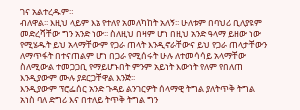ገና አልተረዱም።
ብለዋል፡፡ እዚህ ላይም እኔ የተለየ አመለካከት አለኝ፡፡ ሁለቱም በባህሪ ቢለያዩም መድረሻቸው ግን አንድ ነው፡፡ ስለዚህ በዛም ሆነ በዚህ አንድ ዓላማ ይዘው ነው የሚሄዱት ይህ አላማቸውም የጋራ ጠላት እንዲኖራቸውና ይህ የጋራ ጠላታቸውን ለማጥፋት በተናጠልም ሆነ በጋራ የሚሰሩት ሁሉ ለተመሳሳይ አላማቸው ስለሚውል ተመጋጋቢ የማይሆኑበት ምንም አይነት እውነት የለም የበለጠ እንዲያውም ሙሉ ያደርጋቸዋል እንጅ፡፡
እንዲያውም ፕሮፌሰር አንድ ጉዳይ ልንገርዎት ሰላማዊ ትግል ያለትጥቅ ትግል አነስ ባለ ድግሪ እና በተለይ ትጥቅ ትግል ግን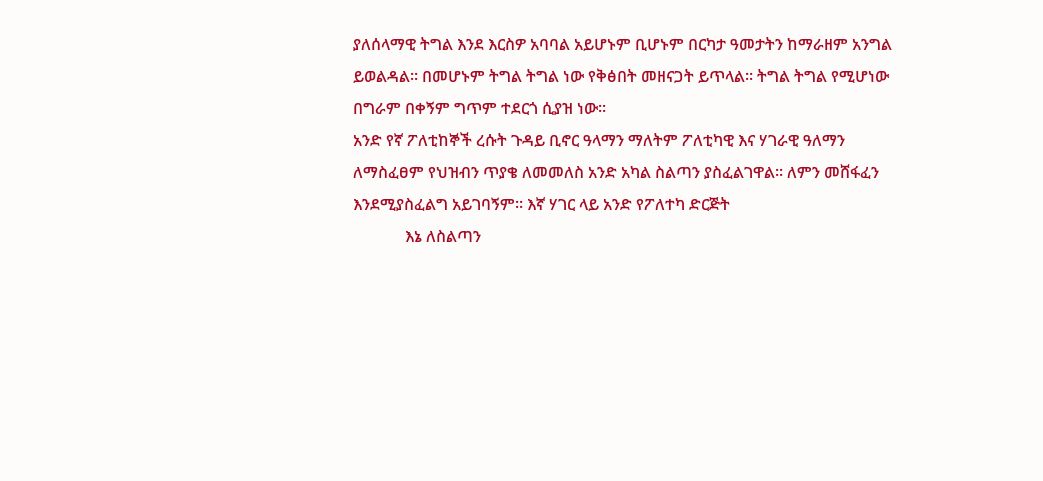ያለሰላማዊ ትግል እንደ እርስዎ አባባል አይሆኑም ቢሆኑም በርካታ ዓመታትን ከማራዘም አንግል ይወልዳል፡፡ በመሆኑም ትግል ትግል ነው የቅፅበት መዘናጋት ይጥላል፡፡ ትግል ትግል የሚሆነው በግራም በቀኝም ግጥም ተደርጎ ሲያዝ ነው፡፡
አንድ የኛ ፖለቲከኞች ረሱት ጉዳይ ቢኖር ዓላማን ማለትም ፖለቲካዊ እና ሃገራዊ ዓለማን ለማስፈፀም የህዝብን ጥያቄ ለመመለስ አንድ አካል ስልጣን ያስፈልገዋል፡፡ ለምን መሸፋፈን እንደሚያስፈልግ አይገባኝም፡፡ እኛ ሃገር ላይ አንድ የፖለተካ ድርጅት
             እኔ ለስልጣን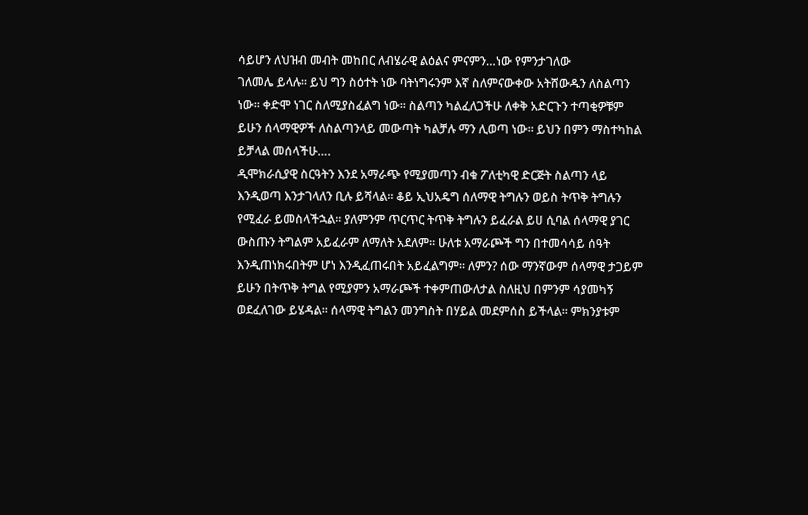ሳይሆን ለህዝብ መብት መከበር ለብሄራዊ ልዕልና ምናምን…ነው የምንታገለው
ገለመሌ ይላሉ፡፡ ይህ ግን ስዕተት ነው ባትነግሩንም እኛ ስለምናውቀው አትሸውዱን ለስልጣን ነው፡፡ ቀድሞ ነገር ስለሚያስፈልግ ነው፡፡ ስልጣን ካልፈለጋችሁ ለቀቅ አድርጉን ተጣቂዎቹም ይሁን ሰላማዊዎች ለስልጣንላይ መውጣት ካልቻሉ ማን ሊወጣ ነው፡፡ ይህን በምን ማስተካከል ይቻላል መሰላችሁ….
ዲሞክራሲያዊ ስርዓትን እንደ አማራጭ የሚያመጣን ብቁ ፖለቲካዊ ድርጅት ስልጣን ላይ እንዲወጣ እንታገላለን ቢሉ ይሻላል፡፡ ቆይ ኢህአዴግ ሰለማዊ ትግሉን ወይስ ትጥቅ ትግሉን የሚፈራ ይመስላችኋል፡፡ ያለምንም ጥርጥር ትጥቅ ትግሉን ይፈራል ይሀ ሲባል ሰላማዊ ያገር ውስጡን ትግልም አይፈራም ለማለት አደለም፡፡ ሁለቱ አማራጮች ግን በተመሳሳይ ሰዓት እንዲጠነክሩበትም ሆነ እንዲፈጠሩበት አይፈልግም፡፡ ለምን? ሰው ማንኛውም ሰላማዊ ታጋይም ይሁን በትጥቅ ትግል የሚያምን አማራጮች ተቀምጠውለታል ስለዚህ በምንም ሳያመካኝ ወደፈለገው ይሄዳል፡፡ ሰላማዊ ትግልን መንግስት በሃይል መደምሰስ ይችላል፡፡ ምክንያቱም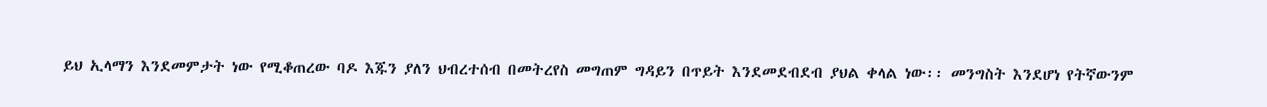ይህ ኢላማን እንደመምታት ነው የሚቆጠረው ባዶ እጁን ያለን ህብረተሰብ በመትረየስ መግጠም ግዳይን በጥይት እንደመደብደብ ያህል ቀላል ነው፡፡ መንግስት እንደሆነ የትኛውንም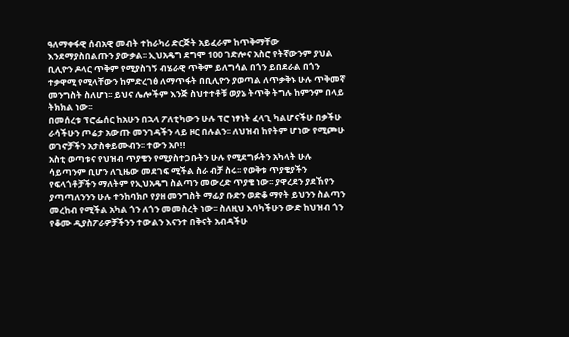ዓለማቀፋዊ ሰብአዊ መብት ተከራካሪ ድርጅት አይፈራም ከጥቅማቸው እንደማያስበልጡን ያውቃል፡፡ ኢህአዴግ ደግሞ 100 ገድሎና አስሮ የትኛውንም ያህል ቢሊዮን ዶላር ጥቅም የሚያስገኝ ብሄራዊ ጥቅም ይለግሳል በጎን ይበደራል በጎን ተቃዋሚ የሚላቸውን ከምድረገፅ ለማጥፋት በቢሊዮን ያወጣል ለጥቃቅኑ ሁሉ ጥቅመኛ መንግስት ስለሆነ፡፡ ይህና ሌሎችም እንጅ ስህተተቶቹ ወያኔ ትጥቅ ትግሉ ከምንም በላይ ትክክል ነው፡፡
በመሰረቱ ፕሮፌሰር ከአሁን በኋላ ፖለቲካውን ሁሉ ፕሮ ነፃነት ፈላጊ ካልሆናችሁ በቃችሁ ራሳችሁን ጦሬታ አውጡ መንገዳችን ላይ ዞር በሉልን፡፡ ለህዝብ ከየትም ሆነው የሚጮሁ ወገኖቻችን አታስቀይሙብን፡፡ ተውን አቦ!!
አስቲ ወጣቱና የህዝብ ጥያቄን የሚያስተጋቡትን ሁሉ የሚደግፉትን አካላት ሁሉ ሳይጣንም ቢሆን ለጊዜው መደገፍ ሚችል ስራ ብቻ ስሩ፡፡ የወቅቱ ጥያቄያችን የፍላጎቶቻችን ማለትም የኢህአዴግ ስልጣን መውረድ ጥያቄ ነው፡፡ ያዋረደን ያደኸየን ያጣጣለንንን ሁሉ ተንከባክቦ የያዘ መንግስት ማፊያ ቡድን ወድቆ ማየት ይህንን ስልጣን መረከብ የሚችል አካል ጎን ለጎን መመስረት ነው፡፡ ስለዚህ እባካችሁን ውድ ከህዝብ ጎን የቆሙ ዲያስፖራዎቻችንን ተውልን እናንተ በቅናት አብዳችሁ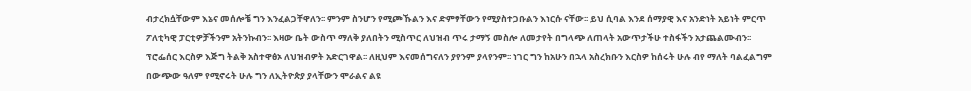ብታረክሷቸውም እኔና መሰሎቼ ግን እንፈልጋቸዋለን፡፡ ምንም ስንሆን የሚጮኹልን እና ድምፃቸውን የሚያስተጋቡልን እነርሱ ናቸው፡፡ ይህ ሲባል እንደ ሰማያዊ እና አንድነት አይነት ምርጥ ፖለቲካዊ ፓርቲዎቻችንም አትንኩብን፡፡ እዛው ቤት ውስጥ ማለቅ ያለበትን ሚስጥር ለህዝብ ጥሩ ታማኝ መስሎ ለመታየት በግላጭ ለጠላት አውጥታችሁ ተስፋችን አታጨልሙብን፡፡ ፕሮፌሰር እርስዎ እጅግ ትልቅ አስተዋፅኦ ለህዝብዎት አድርገዋል፡፡ ለዚህም እናመሰግናለን ያየንም ያላየንም፡፡ ነገር ግን ከአሁን በኋላ አስረክቡን እርስዎ ከሰሩት ሁሉ ብየ ማለት ባልፈልግም በውጭው ዓለም የሚኖሩት ሁሉ ግን ለኢትዮጵያ ያላቸውን ሞራልና ልዩ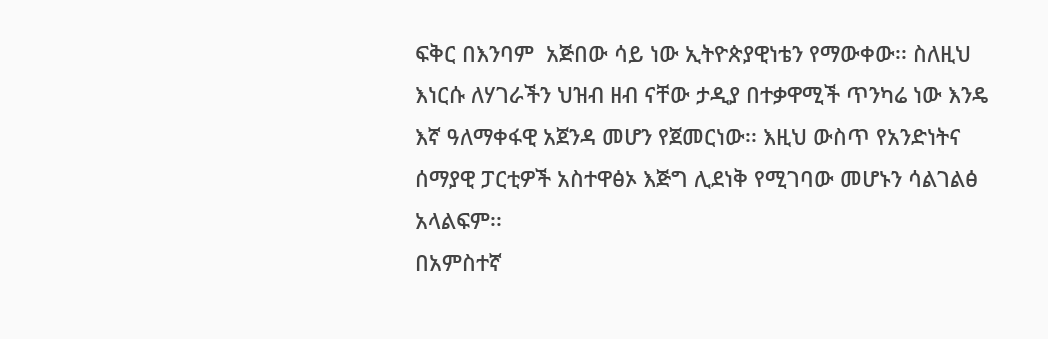ፍቅር በእንባም  አጅበው ሳይ ነው ኢትዮጵያዊነቴን የማውቀው፡፡ ስለዚህ እነርሱ ለሃገራችን ህዝብ ዘብ ናቸው ታዲያ በተቃዋሚች ጥንካሬ ነው እንዴ እኛ ዓለማቀፋዊ አጀንዳ መሆን የጀመርነው፡፡ እዚህ ውስጥ የአንድነትና ሰማያዊ ፓርቲዎች አስተዋፅኦ እጅግ ሊደነቅ የሚገባው መሆኑን ሳልገልፅ አላልፍም፡፡
በአምስተኛ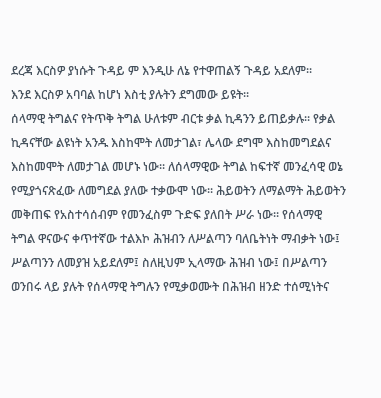ደረጃ እርስዎ ያነሱት ጉዳይ ም እንዲሁ ለኔ የተዋጠልኝ ጉዳይ አደለም፡፡
እንደ እርስዎ አባባል ከሆነ እስቲ ያሉትን ደግመው ይዩት፡፡
ሰላማዊ ትግልና የትጥቅ ትግል ሁለቱም ብርቱ ቃል ኪዳንን ይጠይቃሉ፡፡ የቃል ኪዳናቸው ልዩነት አንዱ እስከሞት ለመታገል፣ ሌላው ደግሞ እስከመግደልና እስከመሞት ለመታገል መሆኑ ነው፡፡ ለሰላማዊው ትግል ከፍተኛ መንፈሳዊ ወኔ የሚያጎናጽፈው ለመግደል ያለው ተቃውሞ ነው፡፡ ሕይወትን ለማልማት ሕይወትን መቅጠፍ የአስተሳሰብም የመንፈስም ጉድፍ ያለበት ሥራ ነው። የሰላማዊ ትግል ዋናውና ቀጥተኛው ተልእኮ ሕዝብን ለሥልጣን ባለቤትነት ማብቃት ነው፤ ሥልጣንን ለመያዝ አይደለም፤ ስለዚህም ኢላማው ሕዝብ ነው፤ በሥልጣን ወንበሩ ላይ ያሉት የሰላማዊ ትግሉን የሚቃወሙት በሕዝብ ዘንድ ተሰሚነትና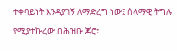ተቀባይነት እንዳያገኝ ለማድረግ ነው፤ ሰላማዊ ትግሉ የሚያተኩረው በሕዝቡ ጆሮ፣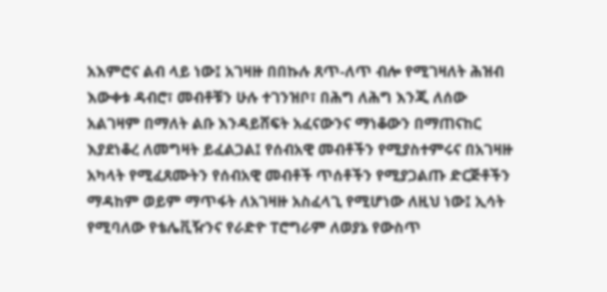አእምሮና ልብ ላይ ነው፤ አገዛዙ በበኩሉ ጸጥ-ለጥ ብሎ የሚገዛለት ሕዝብ እውቀቱ ዳብሮ፣ መብቶቹን ሁሉ ተገንዝቦ፣ በሕግ ለሕግ እንጂ ለሰው አልገዛም በማለት ልቡ እንዳይሸፍት አፈናውንና ማነቆውን በማጠናከር እያደነቆረ ለመግዛት ይፈልጋል፤ የሰብአዊ መብቶችን የሚያስተምሩና በአገዛዙ አካላት የሚፈጸሙትን የሰብአዊ መብቶች ጥሰቶችን የሚያጋልጡ ድርጅቶችን ማዳከም ወይም ማጥፋት ለአገዛዙ አስፈላጊ የሚሆነው ለዚህ ነው፤ ኢሳት የሚባለው የቴሌቪዥንና የራድዮ ፐሮግራም ለወያኔ የውስጥ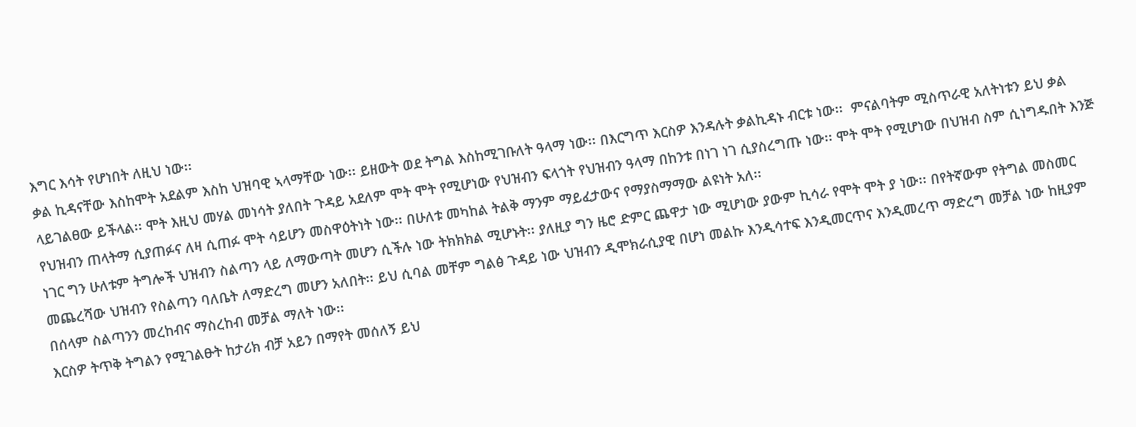እግር እሳት የሆነበት ለዚህ ነው፡፡
ቃል ኪዳናቸው እስከሞት አደልም እስከ ህዝባዊ ኣላማቸው ነው፡፡ ይዘውት ወደ ትግል እስከሚገቡለት ዓላማ ነው፡፡ በእርግጥ እርስዎ እንዳሉት ቃልኪዳኑ ብርቱ ነው፡፡  ምናልባትም ሚስጥራዊ አለትነቱን ይህ ቃል ላይገልፀው ይችላል፡፡ ሞት እዚህ መሃል መነሳት ያለበት ጉዳይ አደለም ሞት ሞት የሚሆነው የህዝብን ፍላጎት የህዝብን ዓላማ በከንቱ በነገ ነገ ሲያስረግጡ ነው፡፡ ሞት ሞት የሚሆነው በህዝብ ስም ሲነግዱበት እንጅ የህዝብን ጠላትማ ሲያጠፉና ለዛ ሲጠፉ ሞት ሳይሆን መስዋዕትነት ነው፡፡ በሁለቱ መካከል ትልቅ ማንም ማይፈታውና የማያስማማው ልዩነት አለ፡፡
ነገር ግን ሁለቱም ትግሎች ህዝብን ስልጣን ላይ ለማውጣት መሆን ሲችሉ ነው ትክክክል ሚሆኑት፡፡ ያለዚያ ግን ዜሮ ድምር ጨዋታ ነው ሚሆነው ያውም ኪሳራ የሞት ሞት ያ ነው፡፡ በየትኛውም የትግል መስመር መጨረሻው ህዝብን የስልጣን ባለቤት ለማድረግ መሆን አለበት፡፡ ይህ ሲባል መቸም ግልፅ ጉዳይ ነው ህዝብን ዲሞክራሲያዊ በሆነ መልኩ እንዲሳተፍ እንዲመርጥና እንዲመረጥ ማድረግ መቻል ነው ከዚያም በሰላም ስልጣንን መረከብና ማስረከብ መቻል ማለት ነው፡፡
እርስዎ ትጥቅ ትግልን የሚገልፁት ከታሪክ ብቻ አይን በማየት መሰለኝ ይህ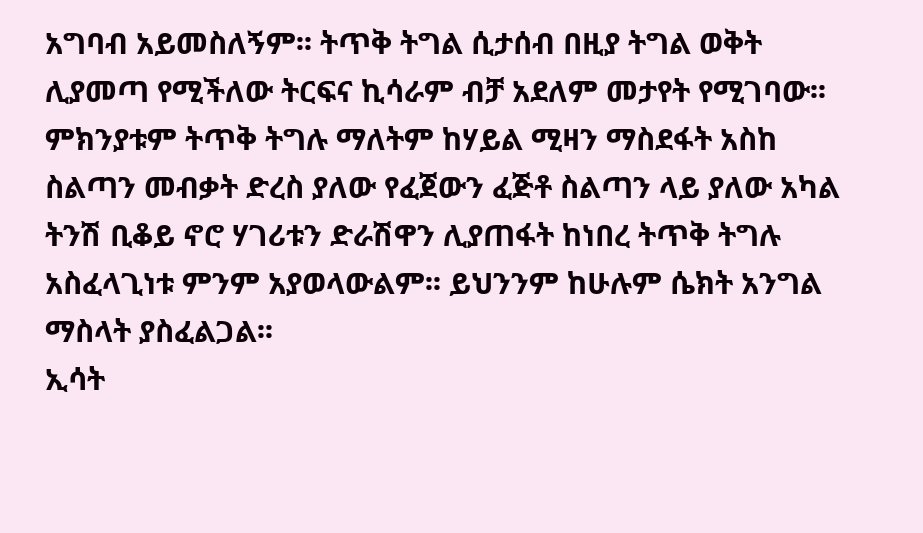አግባብ አይመስለኝም፡፡ ትጥቅ ትግል ሲታሰብ በዚያ ትግል ወቅት ሊያመጣ የሚችለው ትርፍና ኪሳራም ብቻ አደለም መታየት የሚገባው፡፡ ምክንያቱም ትጥቅ ትግሉ ማለትም ከሃይል ሚዛን ማስደፋት አስከ ስልጣን መብቃት ድረስ ያለው የፈጀውን ፈጅቶ ስልጣን ላይ ያለው አካል ትንሽ ቢቆይ ኖሮ ሃገሪቱን ድራሽዋን ሊያጠፋት ከነበረ ትጥቅ ትግሉ አስፈላጊነቱ ምንም አያወላውልም፡፡ ይህንንም ከሁሉም ሴክት አንግል ማስላት ያስፈልጋል፡፡
ኢሳት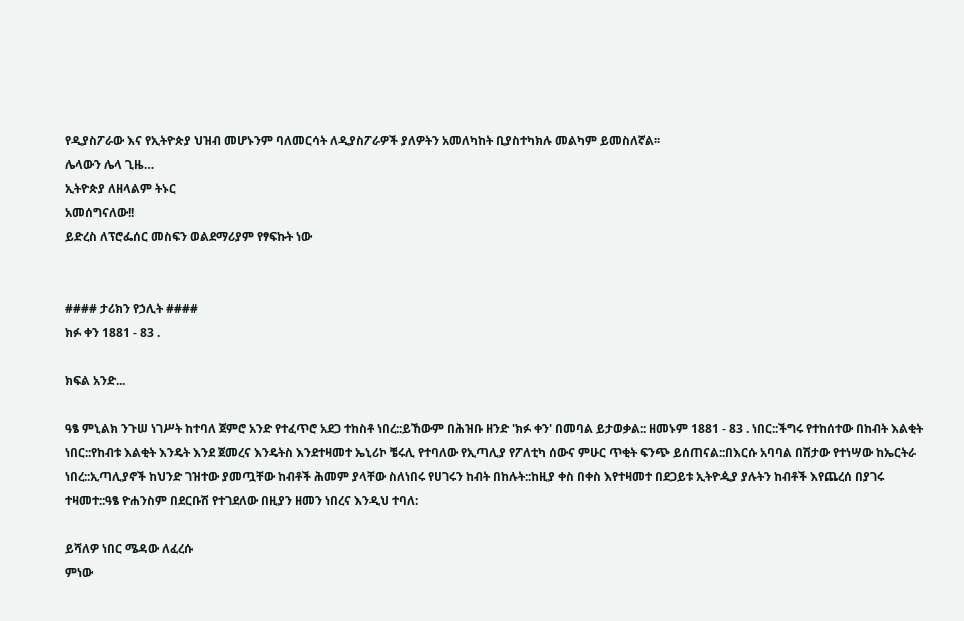የዲያስፖራው እና የኢትዮጵያ ህዝብ መሆኑንም ባለመርሳት ለዲያስፖራዎች ያለዎትን አመለካከት ቢያስተካክሉ መልካም ይመስለኛል፡፡
ሌላውን ሌላ ጊዜ…
ኢትዮጵያ ለዘላልም ትኑር
አመሰግናለው!!
ይድረስ ለፕሮፌሰር መስፍን ወልደማሪያም የፃፍኩት ነው


#### ታሪክን የኃሊት ####
ክፉ ቀን 1881 - 83 .

ክፍል አንድ...

ዓፄ ምኒልክ ንጉሠ ነገሥት ከተባለ ጀምሮ አንድ የተፈጥሮ አደጋ ተከስቶ ነበረ::ይኸውም በሕዝቡ ዘንድ 'ክፉ ቀን' በመባል ይታወቃል:: ዘመኑም 1881 - 83 . ነበር::ችግሩ የተከሰተው በከብት እልቂት ነበር::የከብቱ እልቂት እንዴት እንደ ጀመረና እንዴትስ እንደተዛመተ ኤኒሪኮ ቼሩሊ የተባለው የኢጣሊያ የፖለቲካ ሰውና ምሁር ጥቂት ፍንጭ ይሰጠናል::በእርሱ አባባል በሽታው የተነሣው ከኤርትራ ነበረ::ኢጣሊያኖች ከህንድ ገዝተው ያመጧቸው ከብቶች ሕመም ያላቸው ስለነበሩ የሀገሩን ከብት በከሉት::ከዚያ ቀስ በቀስ እየተዛመተ በደጋይቱ ኢትዮዺያ ያሉትን ከብቶች እየጨረሰ በያገሩ ተዛመተ::ዓፄ ዮሐንስም በደርቡሽ የተገደለው በዚያን ዘመን ነበረና እንዲህ ተባለ:

ይሻለዎ ነበር ሜዳው ለፈረሱ
ምነው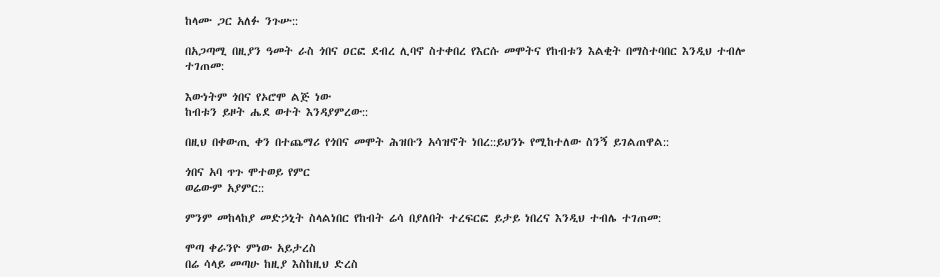ከላሙ ጋር አለፉ ንጉሡ::

በአጋጣሚ በዚያን ዓመት ራስ ጎበና ዐርፎ ደብረ ሊባኖ ስተቀበረ የእርሱ መሞትና የከብቱን እልቂት በማስተባበር እንዲህ ተብሎ ተገጠመ:

እውነትም ጎበና የኦሮሞ ልጅ ነው
ከብቱን ይዞት ሔደ ወተት እንዳያምረው::

በዚህ በቀውጢ ቀን በተጨማሪ የጎበና መሞት ሕዝቡን አሳዝኖት ነበረ::ይህንኑ የሚከተለው ስንኝ ይገልጠዋል::

ጎበና አባ ጥጉ ሞተወይ የምር
ወሬውም አያምር::

ምንም መከላከያ መድኃኒት ስላልነበር የከብት ሬሳ በያለበት ተረፍርፎ ይታይ ነበረና እንዲህ ተብሌ ተገጠመ:

ሞጣ ቀራንዮ ምነው አይታረስ
በሬ ሳላይ መጣሁ ከዚያ እስከዚህ ድረስ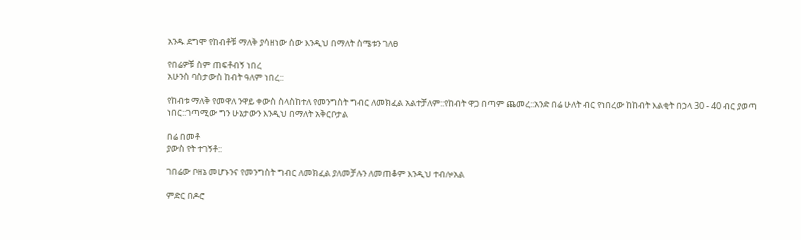አንዱ ደግሞ የከብቶቹ ማለቅ ያሳዘነው ሰው እንዲህ በማለት ስሜቱን ገለፀ

የበሬዎቹ ስም ጠፍቶብኝ ነበረ
አሁንስ ባስታውስ ከብት ዓለም ነበረ::

የከብቱ ማለቅ የመዋለ ንዋይ ቀውስ ስላስከተለ የመንግስት ግብር ለመክፈል አልተቻለም::የከብት ዋጋ በጣም ጨመረ::አንድ በሬ ሁለት ብር የነበረው ከከብት እልቂት በኃላ 30 - 40 ብር ያወጣ ነበር::ገጣሚው ግን ሁኔታውን እንዲህ በማለት አቅርቦታል

በሬ በመቶ
ያውስ የት ተገኝቶ::

ገበሬው ቦዘኔ መሆኑንና የመንግስት ግብር ለመክፈል ያለመቻሉን ለመጠቆም እንዲህ ተብሎአል

ምድር በዶሮ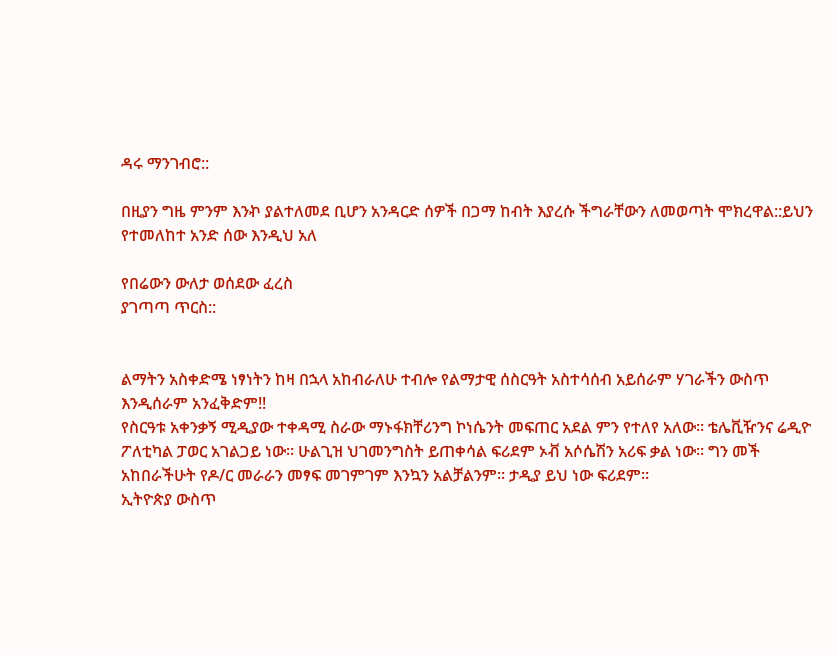ዳሩ ማንገብሮ::

በዚያን ግዜ ምንም እንኯ ያልተለመደ ቢሆን አንዳርድ ሰዎች በጋማ ከብት እያረሱ ችግራቸውን ለመወጣት ሞክረዋል::ይህን የተመለከተ አንድ ሰው እንዲህ አለ

የበሬውን ውለታ ወሰደው ፈረስ
ያገጣጣ ጥርስ::


ልማትን አስቀድሜ ነፃነትን ከዛ በኋላ አከብራለሁ ተብሎ የልማታዊ ሰስርዓት አስተሳሰብ አይሰራም ሃገራችን ውስጥ እንዲሰራም አንፈቅድም!!
የስርዓቱ አቀንቃኝ ሚዲያው ተቀዳሚ ስራው ማኑፋክቸሪንግ ኮነሴንት መፍጠር አደል ምን የተለየ አለው፡፡ ቴሌቪዥንና ሬዲዮ ፖለቲካል ፓወር አገልጋይ ነው፡፡ ሁልጊዝ ህገመንግስት ይጠቀሳል ፍሪደም ኦቭ አሶሴሽን አሪፍ ቃል ነው፡፡ ግን መች አከበራችሁት የዶ/ር መራራን መፃፍ መገምገም እንኳን አልቻልንም፡፡ ታዲያ ይህ ነው ፍሪደም፡፡
ኢትዮጵያ ውስጥ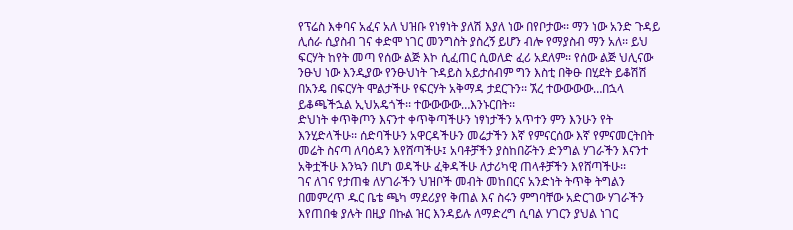የፕሬስ እቀባና አፈና አለ ህዝቡ የነፃነት ያለሽ እያለ ነው በየቦታው፡፡ ማን ነው አንድ ጉዳይ ሊሰራ ሲያስብ ገና ቀድሞ ነገር መንግስት ያስረኝ ይሆን ብሎ የማያስብ ማን አለ፡፡ ይህ ፍርሃት ከየት መጣ የሰው ልጅ እኮ ሲፈጠር ሲወለድ ፈሪ አደለም፡፡ የሰው ልጅ ህሊናው ንፁህ ነው እንዲያው የንፁህነት ጉዳይስ አይታሰብም ግን እስቲ በቅፁ በሂደት ይቆሽሽ በአንዴ በፍርሃት ሞልታችሁ የፍርሃት አቅማዳ ታደርጉን፡፡ ኧረ ተውውውው…በኋላ ይቆጫችኋል ኢህአዴጎች፡፡ ተውውውው…እንኑርበት፡፡
ድህነት ቀጥቅጦን እናንተ ቀጥቅጣችሁን ነፃነታችን አጥተን ምን እንሁን የት እንሂድላችሁ፡፡ ሰድባችሁን አዋርዳችሁን መሬታችን እኛ የምናርሰው እኛ የምናመርትበት መሬት ስናጣ ለባዕዳን እየሸጣችሁ፤ አባቶቻችን ያስከበሯትን ድንግል ሃገራችን እናንተ አቅቷችሁ እንኳን በሆነ ወዳችሁ ፈቅዳችሁ ለታሪካዊ ጠላቶቻችን እየሸጣችሁ፡፡
ገና ለገና የታጠቁ ለሃገራችን ህዝቦች መብት መከበርና አንድነት ትጥቅ ትግልን በመምረጥ ዱር ቤቴ ጫካ ማደሪያየ ቅጠል እና ስሩን ምግባቸው አድርገው ሃገራችን እየጠበቁ ያሉት በዚያ በኩል ዝር እንዳይሉ ለማድረግ ሲባል ሃገርን ያህል ነገር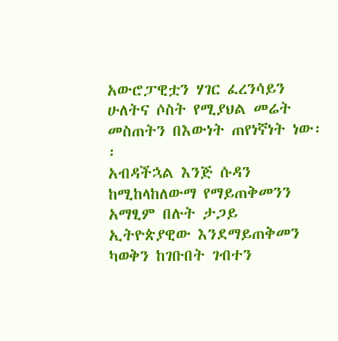አውሮፓዊቷን ሃገር ፈረንሳይን ሁለትና ሶስት የሚያህል መሬት መስጠትን በእውነት ጠየነኛነት ነው፡፡
አብዳችኋል እንጅ ሱዳን ከሚከላከለውማ የማይጠቅመንን አማፂም በሉት ታጋይ ኢትዮጵያዊው እንደማይጠቅመን ካወቅን ከገቡበት ገብተን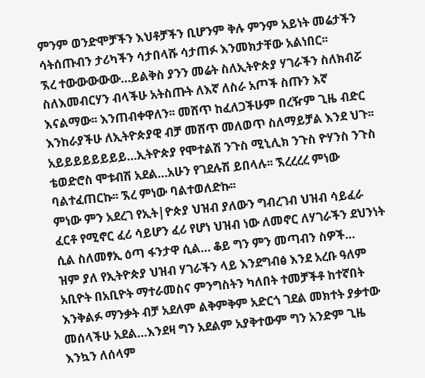ምንም ወንድሞቻችን እህቶቻችን ቢሆንም ቅሉ ምንም አይነት መሬታችን ሳትሰጡብን ታሪካችን ሳታበላሹ ሳታጠፉ እንመክታቸው አልነበር፡፡
ኧረ ተውውውውው…ይልቅስ ያንን መሬት ስለኢትዮጵያ ሃገራችን ስለክብሯ ስለእመብርሃን ብላችሁ አትስጡት ለእኛ ለስራ አጦች ስጡን እኛ እናልማው፡፡ እንጠብቀዋለን፡፡ መሸጥ ከፈለጋችሁም በረዥም ጊዜ ብድር እንከራያችሁ ለኢትዮጵያዊ ብቻ መሸጥ መለወጥ ስለማይቻል እንደ ህጉ፡፡
አይይይይይይይይ…ኢትዮጵያ የሞተልሽ ንጉስ ሚኒሊክ ንጉስ ዮሃንስ ንጉስ ቴወድሮስ ሞቱብሽ አደል…አሁን የገደሉሽ ይበላሉ፡፡ ኧረረረረ ምነው ባልተፈጠርኩ፡፡ ኧረ ምነው ባልተወለድኩ፡፡
ምነው ምን አደረገ የኢት|ዮጵያ ህዝብ ያለውን ግብረገብ ህዝብ ሳይፈራ ፈርቶ የሚኖር ፈሪ ሳይሆን ፈሪ የሆነ ህዝብ ነው ለመኖር ለሃገራችን ደህንነት ሲል ስለመፃኢ ዕጣ ፋንታዋ ሲል… ቆይ ግን ምን መጣብን ስዎች…
ዝም ያለ የኢትዮጵያ ህዝብ ሃገራችን ላይ እንደግብፅ እንደ አረቡ ዓለም አቢዮት በአቢዮት ማተራመስና ምንግስትን ካለበት ተመቻችቶ ከተኛበት እንቅልፉ ማንቃት ብቻ አደለም ልቅምቅም አድርጎ ገደል መክተት ያቃተው መሰላችሁ አደል…እንደዛ ግን አደልም አያቅተውም ግን አንድም ጊዜ እንኳን ለሰላም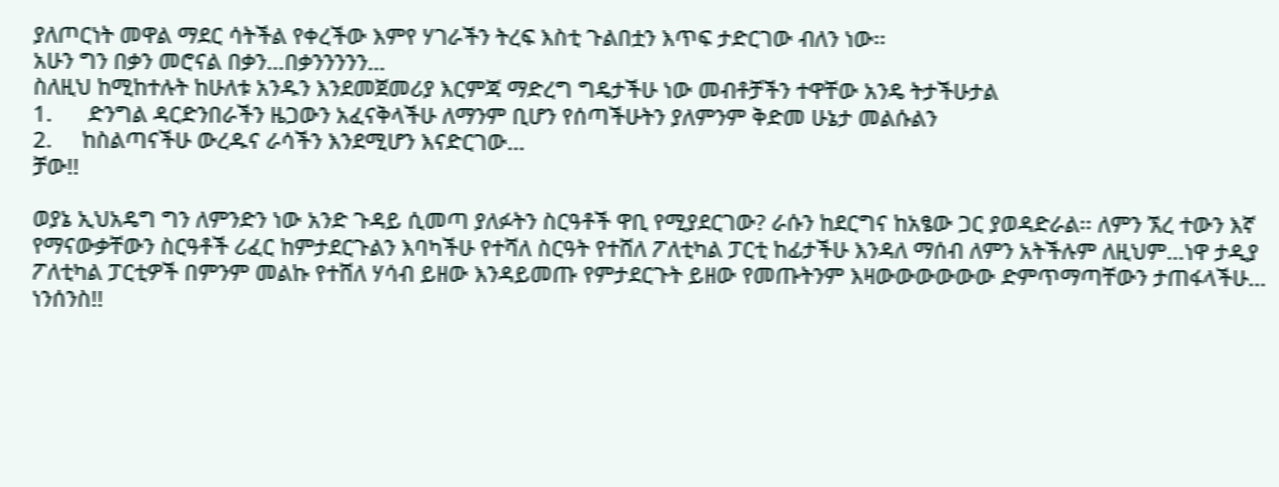ያለጦርነት መዋል ማደር ሳትችል የቀረችው እምየ ሃገራችን ትረፍ እስቲ ጉልበቷን እጥፍ ታድርገው ብለን ነው፡፡
አሁን ግን በቃን መሮናል በቃን…በቃንንንንን…
ስለዚህ ከሚከተሉት ከሁለቱ አንዱን እንደመጀመሪያ እርምጃ ማድረግ ግዴታችሁ ነው መብቶቻችን ተዋቸው አንዴ ትታችሁታል
1.      ድንግል ዳርድንበራችን ዜጋውን አፈናቅላችሁ ለማንም ቢሆን የሰጣችሁትን ያለምንም ቅድመ ሁኔታ መልሱልን
2.     ከስልጣናችሁ ውረዱና ራሳችን እንደሚሆን እናድርገው…
ቻው!!

ወያኔ ኢህአዴግ ግን ለምንድን ነው አንድ ጉዳይ ሲመጣ ያለፉትን ስርዓቶች ዋቢ የሚያደርገው? ራሱን ከደርግና ከአፄው ጋር ያወዳድራል፡፡ ለምን ኧረ ተውን እኛ የማናውቃቸውን ስርዓቶች ሪፈር ከምታደርጉልን እባካችሁ የተሻለ ስርዓት የተሸለ ፖለቲካል ፓርቲ ከፊታችሁ እንዳለ ማሰብ ለምን አትችሉም ለዚህም…ነዋ ታዲያ ፖለቲካል ፓርቲዎች በምንም መልኩ የተሸለ ሃሳብ ይዘው እንዳይመጡ የምታደርጉት ይዘው የመጡትንም እዛውውውውውው ድምጥማጣቸውን ታጠፋላችሁ… ነንሰንስ!!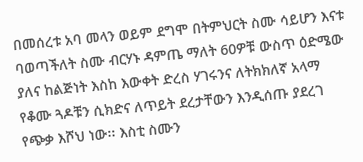በመሰረቱ አባ መላን ወይም ደግሞ በትምህርት ስሙ ሳይሆን እናቱ ባወጣችለት ስሙ ብርሃኑ ዳምጤ ማለት 60ዎቹ ውስጥ ዕድሜው ያለና ከልጅነት እስከ እውቀት ድረስ ሃገሩንና ለትክክለኛ አላማ የቆሙ ጓዶቹን ሲክድና ለጥይት ደረታቸውን እንዲሰጡ ያደረገ የጭቃ እሾህ ነው፡፡ እስቲ ስሙን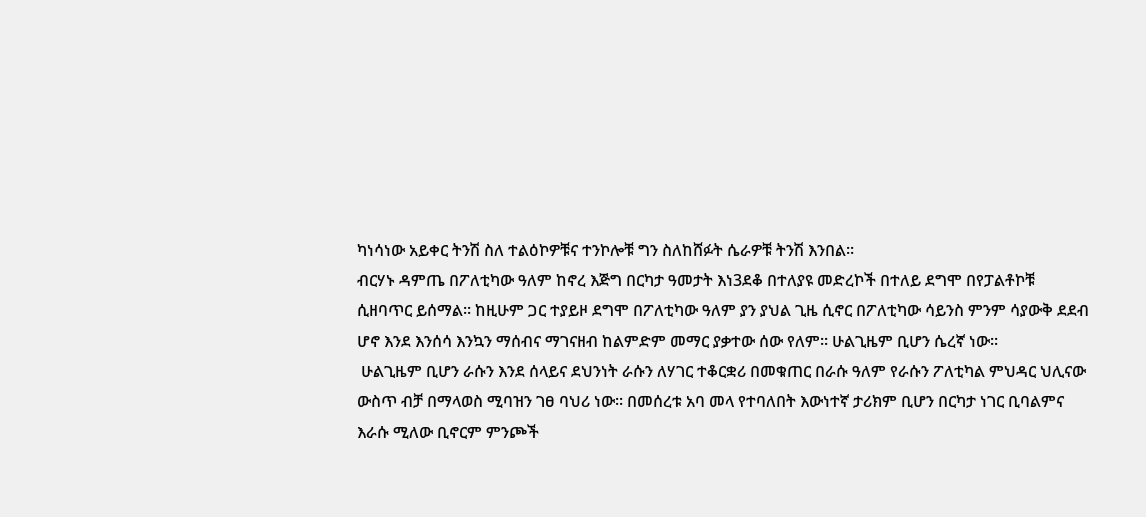ካነሳነው አይቀር ትንሽ ስለ ተልዕኮዎቹና ተንኮሎቹ ግን ስለከሸፉት ሴራዎቹ ትንሽ እንበል፡፡
ብርሃኑ ዳምጤ በፖለቲካው ዓለም ከኖረ እጅግ በርካታ ዓመታት እነ3ደቆ በተለያዩ መድረኮች በተለይ ደግሞ በየፓልቶኮቹ ሲዘባጥር ይሰማል፡፡ ከዚሁም ጋር ተያይዞ ደግሞ በፖለቲካው ዓለም ያን ያህል ጊዜ ሲኖር በፖለቲካው ሳይንስ ምንም ሳያውቅ ደደብ ሆኖ እንደ እንሰሳ እንኳን ማሰብና ማገናዘብ ከልምድም መማር ያቃተው ሰው የለም፡፡ ሁልጊዜም ቢሆን ሴረኛ ነው፡፡
 ሁልጊዜም ቢሆን ራሱን እንደ ሰላይና ደህንነት ራሱን ለሃገር ተቆርቋሪ በመቁጠር በራሱ ዓለም የራሱን ፖለቲካል ምህዳር ህሊናው ውስጥ ብቻ በማላወስ ሚባዝን ገፀ ባህሪ ነው፡፡ በመሰረቱ አባ መላ የተባለበት እውነተኛ ታሪክም ቢሆን በርካታ ነገር ቢባልምና እራሱ ሚለው ቢኖርም ምንጮች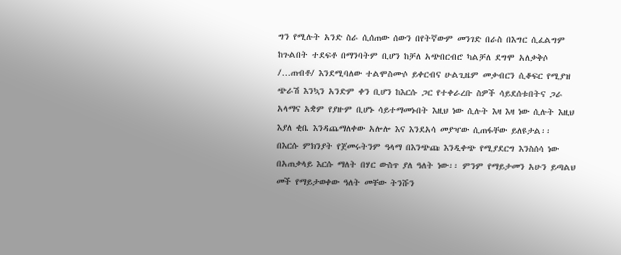ግን የሚሉት አንድ ስራ ሲሰጠው ሰውን በየትኛውም መንገድ በራስ በእግር ሲፈልግም ከጉልበት ተደፍቶ በማንባትም ቢሆን ከቻለ አጭበርብሮ ካልቻለ ደግሞ አለቃቅሶ /…ጠብቶ/ እንደሚባለው ተልሞስሙሶ ይቀርብና ሁልጊዜም መቃብርን ሲቆፍር የሚያዝ ጭራሽ እንኳን አንድም ቀን ቢሆን ከእርሱ ጋር የተቀራረቡ ስዎች ሳይደሰቱበትና ጋራ አላማና አቋም የያዙም ቢሆኑ ሳይተማመኑበት እዚህ ነው ሲሉት እዛ እዛ ነው ሲሉት እዚህ እያለ ቂቤ እንዳጨማለቀው አሎሎ እና እንደአሳ መያዣው ሲጠፋቸው ይለዩታል፡፡
በእርሱ ምክንያት የጀመሩትንም ዓላማ በእንጭጩ እንዲቀጭ የሚያደርግ እንስሰሳ ነው በአጠቃላይ እርሱ ማለት በሃር ውስጥ ያለ ዓለት ነው፡፡ ምንም የማይታመን አሁን ይጣልህ መች የማይታወቀው ዓለት መቸው ትንሹን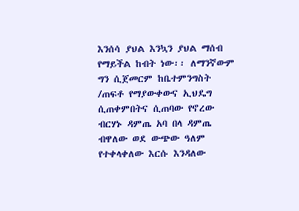እንሰሳ ያህል እንኳን ያህል ማሰብ የማይችል ከብት ነው፡፡ ለማንኛውም ግን ሲጀመርም ከቤተምንግስት /ጠፍቶ የማያውቀውና ኢህዴግ ሲጠቀምበትና ሲጠባው የኖረው ብርሃኑ ዳምጤ አባ በላ ዳምጤ ብዋለው ወደ ውጭው ዓለም የተቀላቀለው እርሱ እንዳለው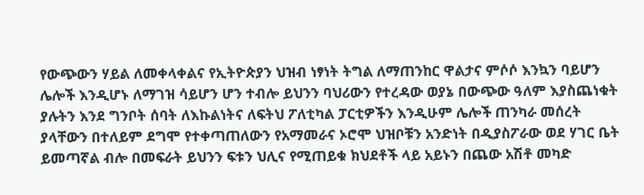የውጭውን ሃይል ለመቀላቀልና የኢትዮጵያን ህዝብ ነፃነት ትግል ለማጠንከር ዋልታና ምሶሶ እንኳን ባይሆን ሌሎች እንዲሆኑ ለማገዝ ሳይሆን ሆን ተብሎ ይህንን ባህሪውን የተረዳው ወያኔ በውጭው ዓለም እያስጨነቁት ያሉትን እንደ ግንቦት ሰባት ለእኩልነትና ለፍትህ ፖለቲካል ፓርቲዎችን እንዲሁም ሌሎች ጠንካራ መሰረት ያላቸውን በተለይም ደግሞ የተቀጣጠለውን የአማመራና ኦሮሞ ህዝቦቹን አንድነት በዲያስፖራው ወደ ሃገር ቤት ይመጣኛል ብሎ በመፍራት ይህንን ፍቱን ህሊና የሚጠይቁ ክህደቶች ላይ አይኑን በጨው አሽቶ መካድ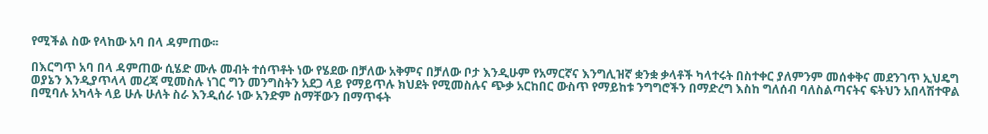የሚችል ስው የላከው አባ በላ ዳምጠው፡፡

በእርግጥ አባ በላ ዳምጠው ሲሄድ ሙሉ መብት ተሰጥቶት ነው የሄደው በቻለው አቅምና በቻለው ቦታ እንዲሁም የአማርኛና እንግሊዝኛ ቋንቋ ቃላቶች ካላተሩት በስተቀር ያለምንም መሰቀቅና መደንገጥ ኢህዴግ ወያኔን እንዲያጥላላ መረጃ ሚመስሉ ነገር ግን መንግስትን አደጋ ላይ የማይጥሉ ክህደት የሚመስሉና ጭቃ አርከበር ውስጥ የማይከቱ ንግግሮችን በማድረግ እስከ ግለሰብ ባለስልጣናትና ፍትህን አበላሽተዋል በሚባሉ አካላት ላይ ሁሉ ሁለት ስራ እንዲሰራ ነው አንድም ስማቸውን በማጥፋት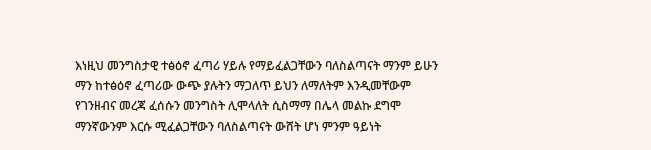እነዚህ መንግስታዊ ተፅዕኖ ፈጣሪ ሃይሉ የማይፈልጋቸውን ባለስልጣናት ማንም ይሁን ማን ከተፅዕኖ ፈጣሪው ውጭ ያሉትን ማጋለጥ ይህን ለማለትም እንዲመቸውም የገንዘብና መረጃ ፈሰሱን መንግስት ሊሞላለት ሲስማማ በሌላ መልኩ ደግሞ ማንኛውንም እርሱ ሚፈልጋቸውን ባለስልጣናት ውሸት ሆነ ምንም ዓይነት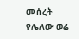መሰረት የሌለው ወሬ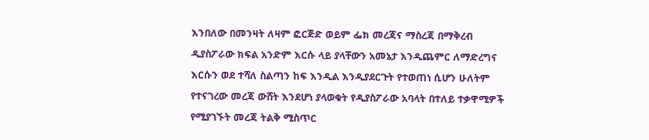እንበለው በመንዛት ለዛም ፎርጅድ ወይም ፌክ መረጃና ማስረጃ በማቅረብ ዲያስፖራው ክፍል አንድም እርሱ ላይ ያላቸውን አመኔታ እንዲጨምር ለማድረግና እርሱን ወደ ተሻለ ስልጣን ከፍ እንዲል እንዲያደርጉት የተወጠነ ሲሆን ሁለትም የተናገረው መረጃ ውሸት እንደሆነ ያላወቁት የዲያስፖራው አባላት በተለይ ተቃዋሚዎች የሚያገኙት መረጃ ትልቅ ሚስጥር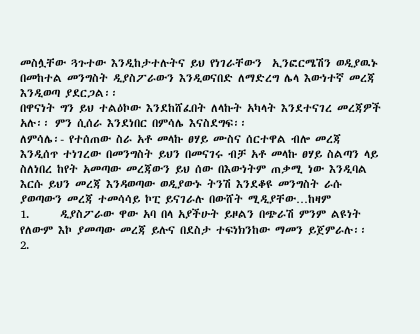መስሏቸው ጓጉተው እንዲከታተሉትና ይህ የነገራቸውን  ኢንፎርሜሽን ወዲያዉኑ በመከተል መንግስት ዲያስፖራውን እንዲወናበድ ለማድረግ ሌላ እውነተኛ መረጃ እንዲወጣ ያደርጋል፡፡
በዋናነት ግን ይህ ተልዕኮው እንደከሸፈበት ለላኩት አካላት እንደተናገረ መረጃዎች አሉ፡፡ ምን ሲሰራ እንደነበር በምሳሌ እናስደግፍ፡፡
ለምሳሌ፡- የተሰጠው ስራ አቶ መላኩ ፀሃይ ሙስና ሰርተዋል ብሎ መረጃ እንዲሰጥ ተነገረው በመንግስት ይህን በመናገሩ ብቻ አቶ መላኩ ፀሃይ ስልጣን ላይ ስለነበረ ከየት አመጣው መረጃውን ይህ ሰው በእውነትም ጠቃሚ ነው እንዲባል እርሱ ይህን መረጃ እንዳወጣው ወዲያውኑ ትንሽ እንደቆዩ መንግስት ራሱ ያወጣውን መረጃ ተመሳሳይ ኮፒ ይናገራሉ በውሸት ሚዲያቸው…ከዛም
1.      ዲያስፖራው ዋው አባ በላ አያችሁት ይዞልን በጭራሽ ምንም ልዩነት የለውም እኮ ያመጣው መረጃ ይሉና በደስታ ተፍነክንከው ማመን ይጀምራሉ፡፡
2.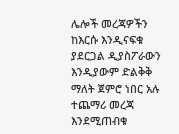ሌሎች መረጃዎችን ከእርሱ እንዲናፍቁ ያደርጋል ዲያስፖራውን እንዲያውም ድልቅቅ ማለት ጀምሮ ነበር አሉ ተጨማሪ መረጃ እንደሚጠብቁ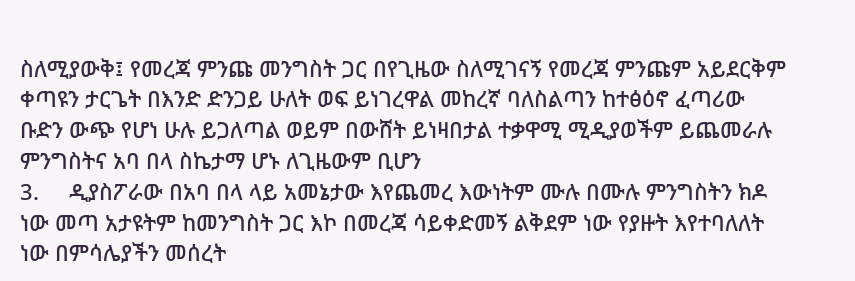ስለሚያውቅ፤ የመረጃ ምንጩ መንግስት ጋር በየጊዜው ስለሚገናኝ የመረጃ ምንጩም አይደርቅም ቀጣዩን ታርጌት በእንድ ድንጋይ ሁለት ወፍ ይነገረዋል መከረኛ ባለስልጣን ከተፅዕኖ ፈጣሪው ቡድን ውጭ የሆነ ሁሉ ይጋለጣል ወይም በውሸት ይነዛበታል ተቃዋሚ ሚዲያወችም ይጨመራሉ ምንግስትና አባ በላ ስኬታማ ሆኑ ለጊዜውም ቢሆን
3.     ዲያስፖራው በአባ በላ ላይ አመኔታው እየጨመረ እውነትም ሙሉ በሙሉ ምንግስትን ክዶ ነው መጣ አታዩትም ከመንግስት ጋር እኮ በመረጃ ሳይቀድመኝ ልቅደም ነው የያዙት እየተባለለት ነው በምሳሌያችን መሰረት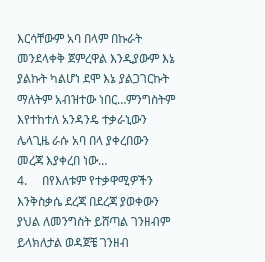እርሳቸውም አባ በላም በኩራት መንደላቀቅ ጀምረዋል እንዲያውም እኔ ያልኩት ካልሆነ ደሞ እኔ ያልጋገርኩት ማለትም አብዝተው ነበር…ምንግስትም እየተከተለ አንዳንዴ ተቃራኒውን ሌላጊዜ ራሱ አባ በላ ያቀረበውን መረጃ እያቀረበ ነው…
4.     በየእለቱም የተቃዋሚዎችን እንቅስቃሴ ደረጃ በደረጃ ያወቀውን ያህል ለመንግስት ይሸጣል ገንዘብም ይላክለታል ወዳጀቼ ገንዘብ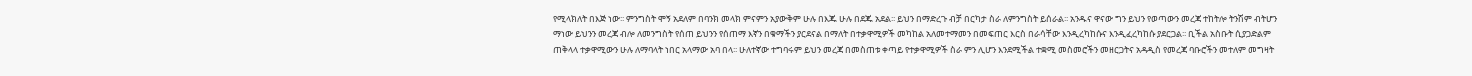የሚላክለት በእጅ ነው፡፡ ምንግስት ሞኝ አደለም በባንክ መላክ ምናምን አያውቅም ሁሉ በእጁ ሁሉ በደጁ አደል፡፡ ይህን በማድረጉ ብቻ በርካታ ስራ ለምንግስት ይሰራል፡፡ አንዱና ዋናው ግን ይህን የወጣውን መረጃ ተከትሎ ትንሽም ብትሆን ማነው ይህንን መረጃ ብሎ ለመንግስት የሰጠ ይህንን የሰጠማ እኛን በቁማችን ያርደናል በማለት በተቃዋሚዎች መካከል አለመተማመን በመፍጠር እርስ በራሳቸው እንዲረካከሱና እንዲፈረካከሱ ያደርጋል፡፡ ቢችል አስቡት ሲያጋድልም ጠቅላላ ተቃዋሚውን ሁሉ ለማባላት ነበር አላማው አባ በላ፡፡ ሁለተኛው ተግባሩም ይህን መረጃ በመስጠቱ ቀጣይ የተቃዋሚዎች ስራ ምን ሊሆን እንደሚችል ተቋሚ መስመሮችን መዘርጋትና አዳዲስ የመረጃ ባቡሮችን መተለም መግዛት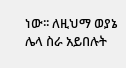ነው፡፡ ለዚህማ ወያኔ ሌላ ስራ አይበሉት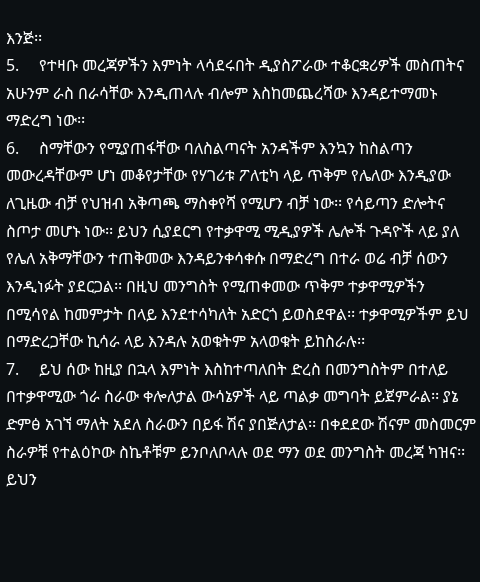እንጅ፡፡
5.     የተዛቡ መረጃዎችን እምነት ላሳደሩበት ዲያስፖራው ተቆርቋሪዎች መስጠትና አሁንም ራስ በራሳቸው እንዲጠላሉ ብሎም እስከመጨረሻው እንዳይተማመኑ ማድረግ ነው፡፡
6.     ስማቸውን የሚያጠፋቸው ባለስልጣናት አንዳችም እንኳን ከስልጣን መውረዳቸውም ሆነ መቆየታቸው የሃገሪቱ ፖለቲካ ላይ ጥቅም የሌለው እንዲያው ለጊዜው ብቻ የህዝብ አቅጣጫ ማስቀየሻ የሚሆን ብቻ ነው፡፡ የሳይጣን ድሎትና ስጦታ መሆኑ ነው፡፡ ይህን ሲያደርግ የተቃዋሚ ሚዲያዎች ሌሎች ጉዳዮች ላይ ያለ የሌለ አቅማቸውን ተጠቅመው እንዳይንቀሳቀሱ በማድረግ በተራ ወሬ ብቻ ሰውን እንዲነፉት ያደርጋል፡፡ በዚህ መንግስት የሚጠቀመው ጥቅም ተቃዋሚዎችን በሚሳየል ከመምታት በላይ እንደተሳካለት አድርጎ ይወስደዋል፡፡ ተቃዋሚዎችም ይህ በማድረጋቸው ኪሳራ ላይ እንዳሉ አወቁትም አላወቁት ይከስራሉ፡፡
7.     ይህ ሰው ከዚያ በኋላ እምነት እስከተጣለበት ድረስ በመንግስትም በተለይ በተቃዋሚው ጎራ ስራው ቀሎለታል ውሳኔዎች ላይ ጣልቃ መግባት ይጀምራል፡፡ ያኔ ድምፅ አገኘ ማለት አደለ ስራውን በይፋ ሽና ያበጅለታል፡፡ በቀደደው ሽናም መስመርም ስራዎቹ የተልዕኮው ስኬቶቹም ይንቦለቦላሉ ወደ ማን ወደ መንግስት መረጃ ካዝና፡፡ ይህን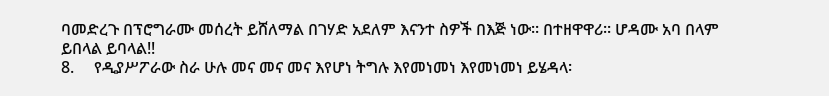ባመድረጉ በፕሮግራሙ መሰረት ይሸለማል በገሃድ አደለም እናንተ ስዎች በእጅ ነው፡፡ በተዘዋዋሪ፡፡ ሆዳሙ አባ በላም ይበላል ይባላል!!
8.     የዲያሥፖራው ስራ ሁሉ መና መና መና እየሆነ ትግሉ እየመነመነ እየመነመነ ይሄዳላ፡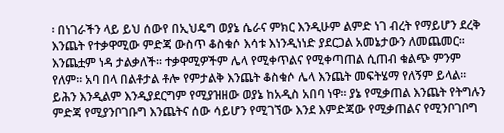፡ በነገራችን ላይ ይህ ሰውየ በኢህዴግ ወያኔ ሴራና ምክር እንዲሁም ልምድ ነገ ብረት የማይሆን ደረቅ እንጨት የተቃዋሚው ምድጃ ውስጥ ቆስቁሶ እሳቱ እነንዲነነድ ያደርጋል አመኔታውን ለመጨመር፡፡ እንጨቷም ነዳ ታልቃለች፡፡ ተቃዋሚዎችም ሌላ የሚቀጥልና የሚቀጣጠል ሲጠብ ቁልጭ ምንም የለም፡፡ አባ በላ በልቶታል ቶሎ የምታልቅ እንጨት ቆስቁሶ ሌላ እንጨት መፍትሄማ የለኝም ይላል፡፡ ይሕን እንዲልም እንዲያደርግም የሚያዝዘው ወያኔ ከአዲስ አበባ ነዋ፡፡ ያኔ የሚቃጠል እንጨት የትግሉን ምድጃ የሚያንቦገቡግ እንጨትና ሰው ሳይሆን የሚገኘው እንደ እምድጃው የሚቃጠልና የሚንቦገቦግ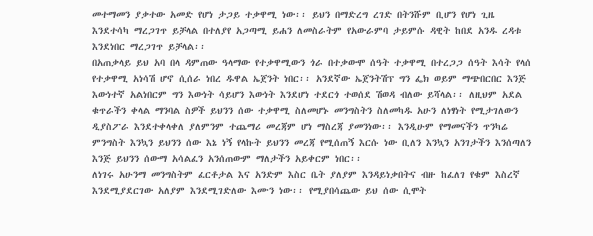መተማመን ያቃተው አመድ የሆነ ታጋይ ተቃዋሚ ነው፡፡ ይህን በማድረግ ረገድ በትንሹም ቢሆን የሆነ ጊዜ እንደተሳካ ማረጋገጥ ይቻላል በተለያየ አጋጣሚ ይሐን ለመስራትም የአውራምባ ታይምሱ ዳዊት ከበደ አንዱ ረዳቱ እንደነበር ማረጋገጥ ይቻላል፡፡
በአጠቃላይ ይህ አባ በላ ዳምጠው ዓላማው የተቃዋሚውን ጎራ በተቃውሞ ሰዓት ተቃዋሚ በተረጋጋ ሰዓት እሳት የላሰ የተቃዋሚ አነሳሽ ሆኖ ሲሰራ ነበረ ዱዋል ኤጀንት ነበር፡፡ አንደኛው ኤጀንትሽፕ ግን ፌክ ወይም ማጭበርበር እንጅ እውነተኛ አልነበርም ግን እውነት ሳይሆን እውነት እንደሆነ ተደርጎ ተወሰደ ሽወዳ ብለው ይሻላል፡፡ ለዚህም አደል ቁጥራችን ቀላል ማንባል ስዎች ይህንን ሰው ተቃዋሚ ስለመሆኑ መንግስትን ስለመካዱ አሁን ለነፃነት የሚታገለውን ዲያስፖራ እንደተቀላቀለ ያለምንም ተጨማሪ መረጃም ሆነ ማስረጃ ያመንነው፡፡ እንዲሁም የማመናችን ጥንካሬ ምንግስት እንኳን ይህንን ሰው እኔ ነኝ የላኩት ይህንን መረጃ የሚሰጠኝ እርሱ ነው ቢለን እንኳን አንገታችን እንሰጣለን እንጅ ይህንን ሰውማ አሳልፈን አንሰጠውም ማለታችን አይቀርም ነበር፡፡
ለነገሩ አሁንማ መንግስትም ፈርቶታል እና አንድም እስር ቤት ያለያም እንዳይነቃበትና ብዙ ከፈለገ የቁም እስረኛ እንደሚያደርገው አለያም እንደሚገድለው እሙን ነው፡፡ የሚያበሳጨው ይህ ሰው ሲሞት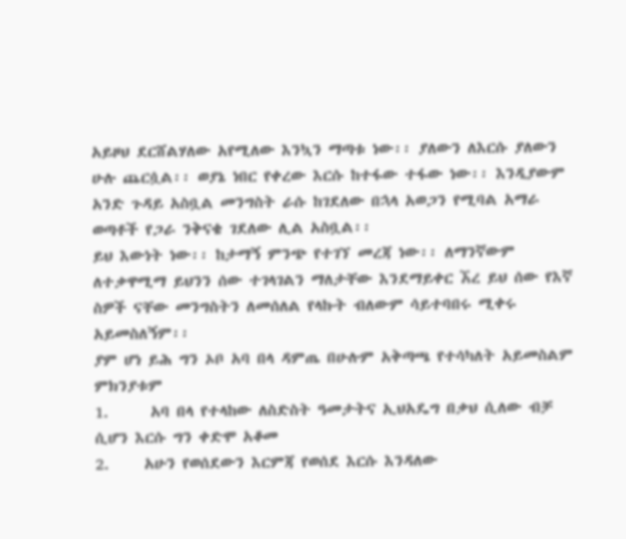አይዞህ ደርሸልሃለው አየሚለው እንኳን ማጣቱ ነው፡፡ ያለውን ለእርሱ ያለውን ሁሉ ጨርሷል፡፡ ወያኔ ነበር የቀረው እርሱ ከተፋው ተፋው ነው፡፡ እንዲያውም አንድ ጉዳይ አስቧል መንግስት ራሱ ከገደለው በኋላ አወጋን የሚባል አማራ ወጣቶች የጋራ ንቅናቄ ገደለው ሊል አስቧል፡፡
ይህ እውነት ነው፡፡ ከታማኝ ምንጭ የተገኘ መረጃ ነው፡፡ ለማንኛውም ለተቃዋሚማ ይህንን ሰው ተገላገልን ማለታቸው እንደማይቀር ኧረ ይህ ሰው የእኛ ስዎች ናቸው መንግስትን ለመሰለል የላኩት ብለውም ሳይተባበሩ ሚቀሩ አይመስለኝም፡፡
ያም ሆነ ይሕ ግን ኦቦ አባ በላ ዳምጤ በሁሉም አቅጣጫ የተሳካለት አይመስልም ምክንያቱም
1.      አባ በላ የተላከው ለስድስት ዓመታትና ኢህአዴግ በቃህ ሲለው ብቻ ሲሆን እርሱ ግን ቀድሞ አቆመ
2.     አሁን የወሰደውን እርምጃ የወሰደ እርሱ እንዳለው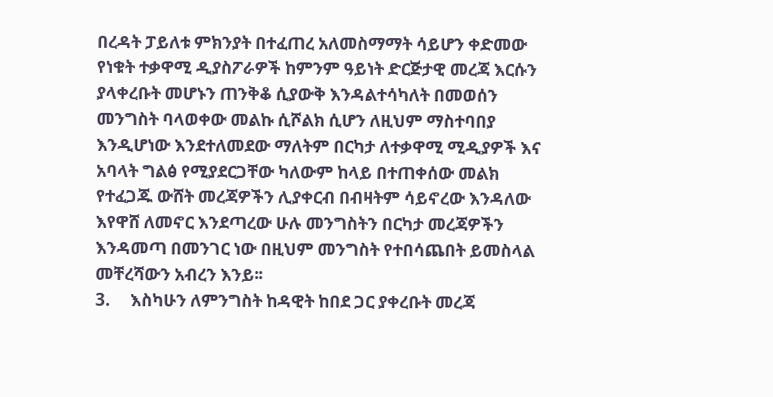በረዳት ፓይለቱ ምክንያት በተፈጠረ አለመስማማት ሳይሆን ቀድመው የነቁት ተቃዋሚ ዲያስፖራዎች ከምንም ዓይነት ድርጅታዊ መረጃ እርሱን ያላቀረቡት መሆኑን ጠንቅቆ ሲያውቅ እንዳልተሳካለት በመወሰን መንግስት ባላወቀው መልኩ ሲሾልክ ሲሆን ለዚህም ማስተባበያ እንዲሆነው እንደተለመደው ማለትም በርካታ ለተቃዋሚ ሚዲያዎች እና አባላት ግልፅ የሚያደርጋቸው ካለውም ከላይ በተጠቀሰው መልክ የተፈጋጁ ውሸት መረጃዎችን ሊያቀርብ በብዛትም ሳይኖረው እንዳለው እየዋሸ ለመኖር እንደጣረው ሁሉ መንግስትን በርካታ መረጃዎችን እንዳመጣ በመንገር ነው በዚህም መንግስት የተበሳጨበት ይመስላል መቸረሻውን አብረን እንይ፡፡
3.     እስካሁን ለምንግስት ከዳዊት ከበደ ጋር ያቀረቡት መረጃ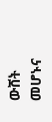ውሸት መሆኑና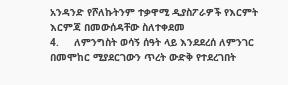አንዳንድ የሾለኩትንም ተቃዋሚ ዲያስፖራዎች የእርምት እርምጃ በመውሰዳቸው ስለተቀደመ
4.     ለምንግስት ወሳኝ ሰዓት ላይ እንደደረሰ ለምንገር በመሞከር ሚያደርገውን ጥረት ውድቅ የተደረገበት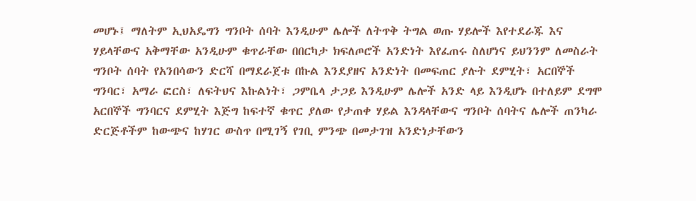መሆኑ፤ ማለትም ኢህአዴግን ግንቦት ሰባት እንዲሁም ሌሎች ለትጥቅ ትግል ወጡ ሃይሎች እየተደራጁ እና ሃይላቸውና አቅማቸው አንዲሁም ቁጥራቸው በበርካታ ክፍለጦሮች አንድነት እየፈጠሩ ስለሆነና ይህንንም ለመስራት ግንቦት ሰባት የአንበሳውን ድርሻ በማደራጀቱ በኩል እንደያዘና አንድነት በመፍጠር ያሉት ደምሂት፣ አርበኞች ግንባር፣ አማራ ፎርስ፣ ለፍትህና እኩልነት፣ ጋምቤላ ታጋይ እንዲሁም ሌሎች አንድ ላይ እንዲሆኑ በተለይም ደግሞ አርበኞች ግንባርና ደምሂት እጅግ ከፍተኛ ቁጥር ያለው የታጠቀ ሃይል እንዳላቸውና ግንቦት ሰባትና ሌሎች ጠንካራ ድርጅቶችም ከውጭና ከሃገር ውስጥ በሚገኝ የገቢ ምንጭ በመታገዝ አንድነታቸውን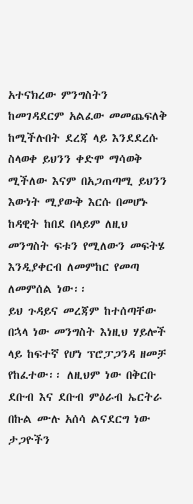አተናክረው ምንግስትን ከመገዳደርም አልፈው መመጨፍለቅ ከሚችሉበት ደረጃ ላይ እንደደረሱ ስላወቀ ይህንን ቀድሞ ማሳወቅ ሚችለው እናም በአጋጠጣሚ ይህንን እውነት ሚያውቅ እርሱ በመሆኑ ከዳዊት ከበደ በላይም ለዚህ መንግስት ፍቱን የሚለውን መፍትሄ እንዲያቀርብ ለመምከር የመጣ ለመምሰል ነው፡፡
ይህ ጉዳይና መረጃም ከተሰጣቸው በኋላ ነው መንግስት እነዚህ ሃይሎች ላይ ከፍተኛ የሆነ ፕሮፓጋንዳ ዘመቻ የከፈተው፡፡ ለዚህም ነው በቅርቡ ደቡብ እና ደቡብ ምዕራብ ኤርትራ በኩል ሙሉ አሰሳ ልናደርግ ነው ታጋዮችን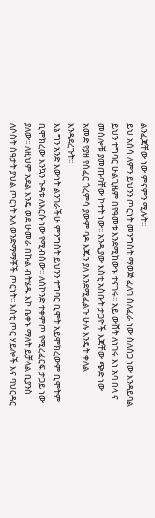ልንፈጃቸው ነው ምናምን ሚሉት፡፡
ይህ አሰሳ ለምን ይህንን ጦርነት መንግስት ማወጅ ፈለገ ስለፈራ ነው ስለሰጋ ነው እንዳይባል ይህን ተግባር ሁልጊዜም በየዓመቱ እንደሚከውኑ ተናገሩ፡፡ አይ ውሸት ለነገሩ እነ አባ በላ ና መሰሎቹ ያመጡባቸው ኮተት ነው፡፡ አንዲያው እስቲ አስቡት ታጋዮች እጃቸው ጭድ ነው አመድ የያዘ የሰፈር ጎረምሳ ያውም ባዶ እጁን ያለ እንደሚፈልጉ ሁሉ እንዴት ቀለል እንዳደረጉት፡፡
እኔ ግን አንድ እውነት ልንገራችሁ ምንግስት ይህንን ተግባር ቢሞት አይሞክረውም ቢሞትም ቢሞክረው እንኳን ጉዳቱ ለእርሱ ነው የሚብሰው፡፡ ለሰኮንድ ተቀምጦ የሚረፈርፍ ታጋይ ነው ያለው፡፡ ለዚህም አደል እንዴ ወደ ሁመራ በኩል ብትሄዱ እኮ ቤቀኑ ማለት ይቻላል ቢያንስ ለሶስት ሰዓታት ያህል ጦርነት አለ ወንድማማቾች ጦርነት፡፡ እስቲ ጦር ሃይሎች እና ባህርዳር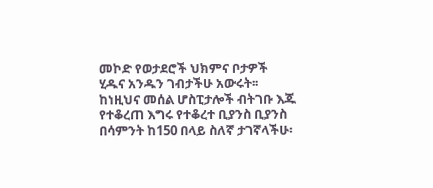መኮድ የወታደሮች ህክምና ቦታዎች ሂዱና አንዱን ገብታችሁ አውሩት፡፡ ከነዚህና መሰል ሆስፒታሎች ብትገቡ እጁ የተቆረጠ እግሩ የተቆረተ ቢያንስ ቢያንስ በሳምንት ከ150 በላይ ስለኛ ታገኛላችሁ፡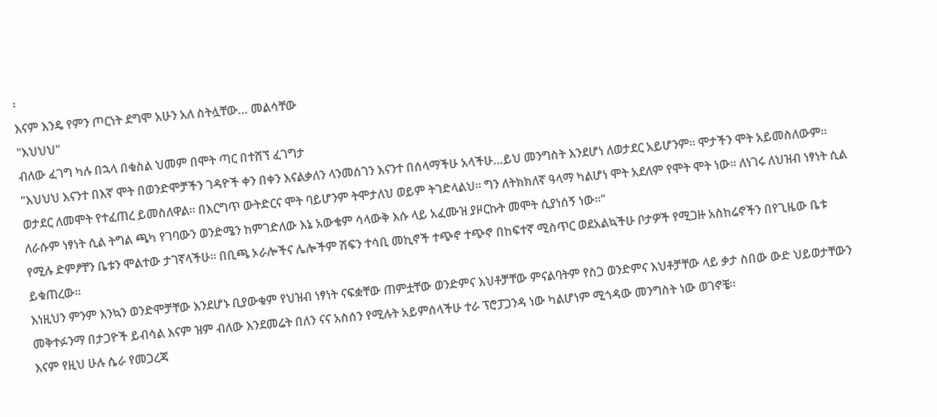፡
እናም እንዴ የምን ጦርነት ደግሞ አሁን አለ ስትሏቸው… መልሳቸው
"እህህህ"
ብለው ፈገግ ካሉ በኋላ በቁስል ህመም በሞት ጣር በተሸኘ ፈገግታ
"እህህህ እናንተ በእኛ ሞት በወንድሞቻችን ገዳዮች ቀን በቀን እናልቃለን ላንመሰገን እናንተ በሰላማችሁ አላችሁ…ይህ መንግስት እንደሆነ ለወታደር አይሆንም፡፡ ሞታችን ሞት አይመስለውም፡፡ ወታደር ለመሞት የተፈጠረ ይመስለዋል፡፡ በእርግጥ ውትድርና ሞት ባይሆንም ትሞታለህ ወይም ትገድላልህ፡፡ ግን ለትክክለኛ ዓላማ ካልሆነ ሞት አደለም የሞት ሞት ነው፡፡ ለነገሩ ለህዝብ ነፃነት ሲል ለራሱም ነፃነት ሲል ትግል ጫካ የገባውን ወንድሜን ከምገድለው እኔ አውቄም ሳላውቅ እሱ ላይ አፈሙዝ ያዞርኩት መሞት ሲያነሰኝ ነው፡፡"
የሚሉ ድምፆቸን ቤቱን ሞልተው ታገኛላችሁ፡፡ በቢጫ ኦራሎችና ሌሎችም ሽፍን ተሳቢ መኪኖች ተጭኖ ተጭኖ በከፍተኛ ሚስጥር ወደአልኳችሁ ቦታዎች የሚጋዙ አስከሬኖችን በየጊዜው ቤቱ ይቁጠረው፡፡
እነዚህን ምንም እንኳን ወንድሞቻቸው እንደሆኑ ቢያውቁም የህዝብ ነፃነት ናፍቋቸው ጠምቷቸው ወንድምና እህቶቻቸው ምናልባትም የስጋ ወንድምና እህቶቻቸው ላይ ቃታ ስበው ውድ ህይወታቸውን መቅተፉንማ በታጋዮች ይብሳል እናም ዝም ብለው እንደመሬት በለን ናና አስሰን የሚሉት አይምሰላችሁ ተራ ፕሮፓጋንዳ ነው ካልሆነም ሚጎዳው መንግስት ነው ወገኖቼ፡፡
እናም የዚህ ሁሉ ሴራ የመጋረጃ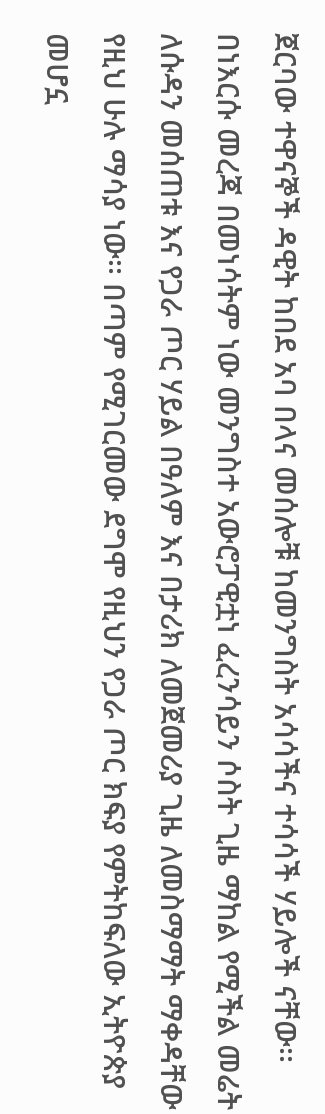ጀርባው ተዋናኞች ዳዊት ከበደ አባ በላና መሰሎቹ ከመንግስት አሳሳችና ተሳሳች ሃይሎች ናቸው፡፡
በነእርሱ መረጃ በመነሳትም ነው መንግስተ አውሮፓዊቷነ ፈረንሳይን ሶስት ጊዜ ማከል የሚችል መሬት ለሱዳን መሰጠቱ እና የጋራ ጦር ሃይል በዓለም እና በታሪክ ለመጀመሪያ ጊዜ ለመስማማት ማቀዳቸው የዚህ ሁሉ ማሳያ ነው፡፡ በጣም የሚገርመው ደግሞ የዚህን የጋራ ጦር ክፍያ የምትከፍለው ኢትዮጵያ መሆኗ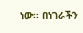ነው፡፡ በነገራችን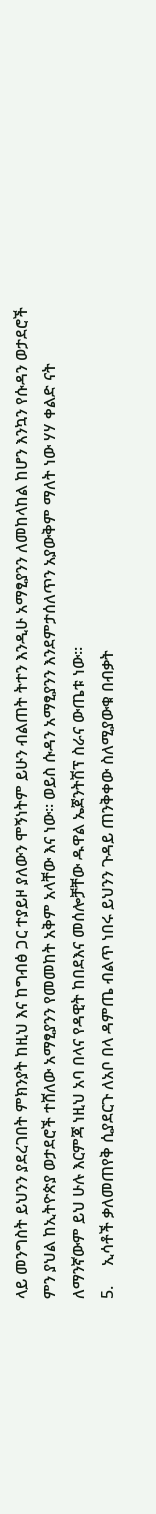ላይ መንግስት ይህንን ያደረገበት ምክንያት ከዚህ እና ከግብፅ ጋር ተያይዞ ያለውን ሞኝነትም ይሁን ብልጠት ትተን እንዲሁ አማፂያንን ለመከላከል ከሆን እንኳን የሱዳን ወታደሮች ምን ያህል ከኢትዮጵያ ወታደሮች ተሸለው አማፂያንን የመመከት አቅም አላቸው እና ነው፡፡ ወይስ ሱዳን አማፂያንን እንደምታሰለጥን አያውቅም ማለት ነው ሃሃ ቀልድ ናት
ለማንኛውም ይህ ሁሉ እርምጃ ነዚህ አባ በላና የዳዊት ከበደእና መሰሎቻቸው ዱዋል ኤጀንትሽፕ ስራና ውጤቱ ነው፡፡
5.     ኢሳቶች ቃለመጠየቅ ሲያደርጉ ለአቦ በላ ዳምጤ ብልጥ ነበሩ ይህንን ጉዳይ ጠንቅቀው ስለሚያውቁ በብቃት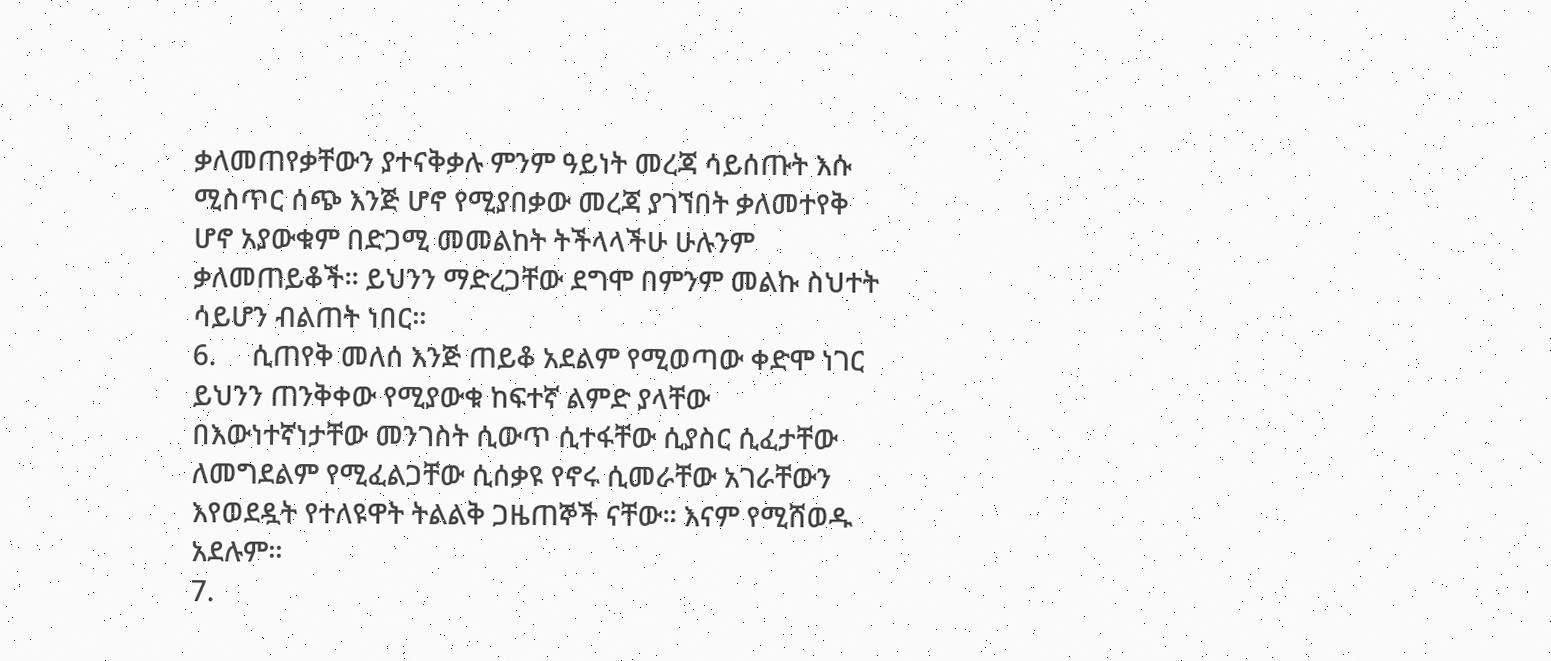ቃለመጠየቃቸውን ያተናቅቃሉ ምንም ዓይነት መረጃ ሳይሰጡት እሱ ሚስጥር ሰጭ እንጅ ሆኖ የሚያበቃው መረጃ ያገኘበት ቃለመተየቅ ሆኖ አያውቁም በድጋሚ መመልከት ትችላላችሁ ሁሉንም ቃለመጠይቆች፡፡ ይህንን ማድረጋቸው ደግሞ በምንም መልኩ ስህተት ሳይሆን ብልጠት ነበር፡፡
6.     ሲጠየቅ መለሰ እንጅ ጠይቆ አደልም የሚወጣው ቀድሞ ነገር ይህንን ጠንቅቀው የሚያውቁ ከፍተኛ ልምድ ያላቸው በእውነተኛነታቸው መንገስት ሲውጥ ሲተፋቸው ሲያስር ሲፈታቸው ለመግደልም የሚፈልጋቸው ሲሰቃዩ የኖሩ ሲመራቸው አገራቸውን እየወደዷት የተለዩዋት ትልልቅ ጋዜጠኞች ናቸው፡፡ እናም የሚሸወዱ አደሉም፡፡
7.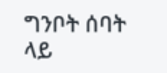ግንቦት ሰባት ላይ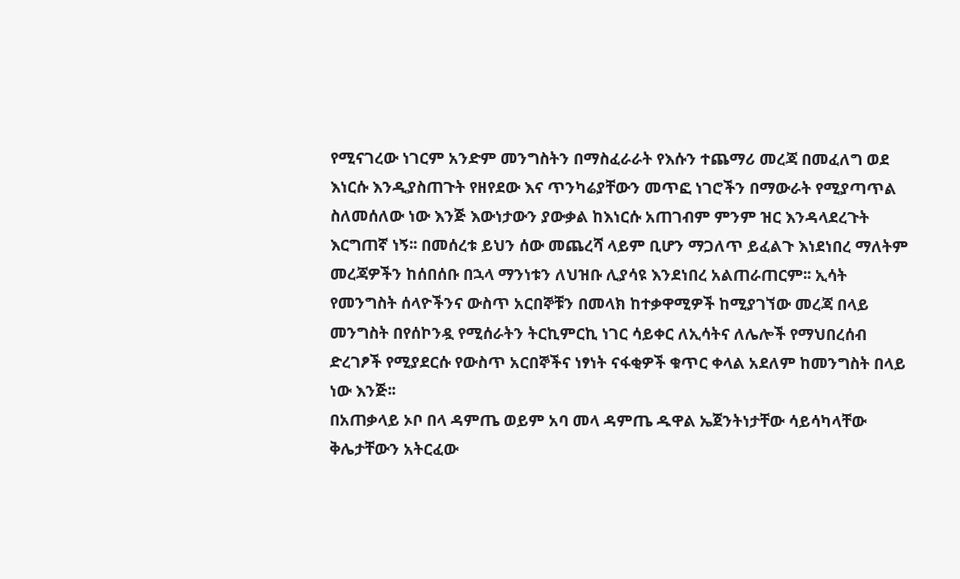የሚናገረው ነገርም አንድም መንግስትን በማስፈራራት የእሱን ተጨማሪ መረጃ በመፈለግ ወደ እነርሱ እንዲያስጠጉት የዘየደው እና ጥንካሬያቸውን መጥፎ ነገሮችን በማውራት የሚያጣጥል ስለመሰለው ነው እንጅ እውነታውን ያውቃል ከእነርሱ አጠገብም ምንም ዝር እንዳላደረጉት እርግጠኛ ነኝ፡፡ በመሰረቱ ይህን ሰው መጨረሻ ላይም ቢሆን ማጋለጥ ይፈልጉ እነደነበረ ማለትም መረጃዎችን ከሰበሰቡ በኋላ ማንነቱን ለህዝቡ ሊያሳዩ እንደነበረ አልጠራጠርም፡፡ ኢሳት የመንግስት ሰላዮችንና ውስጥ አርበኞቹን በመላክ ከተቃዋሚዎች ከሚያገኘው መረጃ በላይ መንግስት በየሰኮንዷ የሚሰራትን ትርኪምርኪ ነገር ሳይቀር ለኢሳትና ለሌሎች የማህበረሰብ ድረገፆች የሚያደርሱ የውስጥ አርበኞችና ነፃነት ናፋቂዎች ቁጥር ቀላል አደለም ከመንግስት በላይ ነው እንጅ፡፡
በአጠቃላይ ኦቦ በላ ዳምጤ ወይም አባ መላ ዳምጤ ዱዋል ኤጀንትነታቸው ሳይሳካላቸው ቅሌታቸውን አትርፈው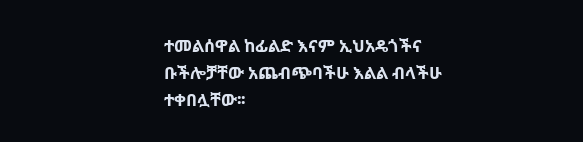ተመልሰዋል ከፊልድ እናም ኢህአዴጎችና ቡችሎቻቸው አጨብጭባችሁ እልል ብላችሁ ተቀበሏቸው፡፡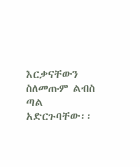እርቃናቸውን ስለመጡም ልብስ ጣል አድርጉባቸው፡፡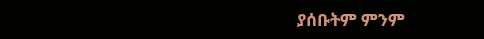ያሰቡትም ምንም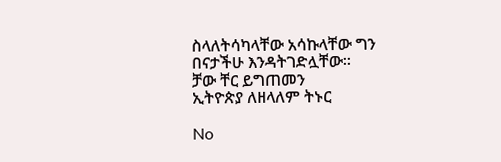ስላለትሳካላቸው አሳኩላቸው ግን በናታችሁ እንዳትገድሏቸው፡፡
ቻው ቸር ይግጠመን
ኢትዮጵያ ለዘላለም ትኑር

No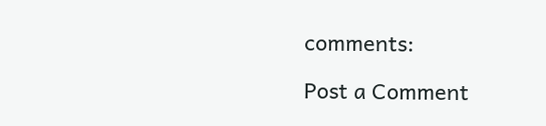comments:

Post a Comment